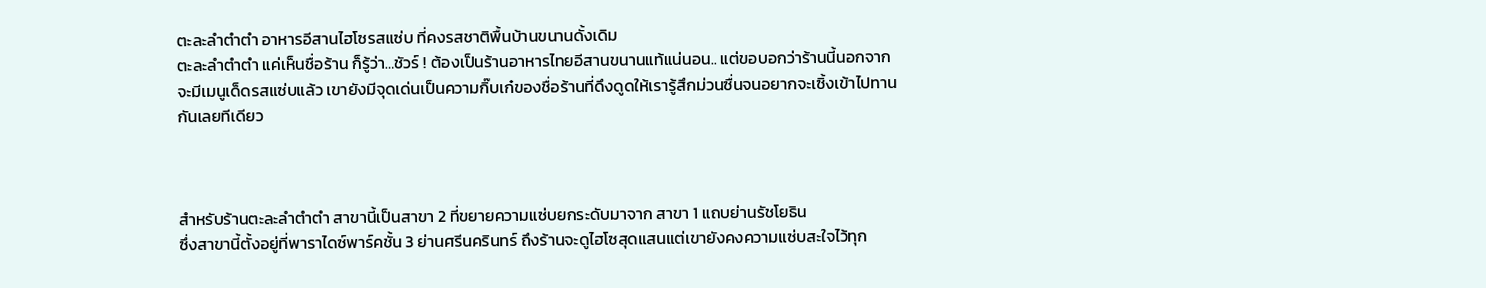ตะละลำตำตำ อาหารอีสานไฮโซรสแซ่บ ที่คงรสชาติพื้นบ้านขนานดั้งเดิม
ตะละลำตำตำ แค่เห็นชื่อร้าน ก็รู้ว่า…ชัวร์ ! ต้องเป็นร้านอาหารไทยอีสานขนานแท้แน่นอน.. แต่ขอบอกว่าร้านนี้นอกจากจะมีเมนูเด็ดรสแซ่บแล้ว เขายังมีจุดเด่นเป็นความกิ๊บเก๋ของชื่อร้านที่ดึงดูดให้เรารู้สึกม่วนซื่นจนอยากจะเซิ้งเข้าไปทานกันเลยทีเดียว



สำหรับร้านตะละลำตำตำ สาขานี้เป็นสาขา 2 ที่ขยายความแซ่บยกระดับมาจาก สาขา 1 แถบย่านรัชโยธิน
ซึ่งสาขานี้ตั้งอยู่ที่พาราไดซ์พาร์คชั้น 3 ย่านศรีนครินทร์ ถึงร้านจะดูไฮโซสุดแสนแต่เขายังคงความแซ่บสะใจไว้ทุก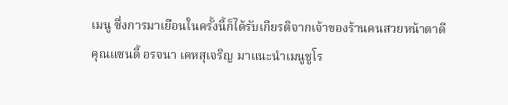เมนู ซึ่งการมาเยือนในครั้งนี้ก็ได้รับเกียรติจากเจ้าของร้านคนสวยหน้าตาดี คุณแซนดี้ อรจนา เคหสุเจริญ มาแนะนำเมนูชูโร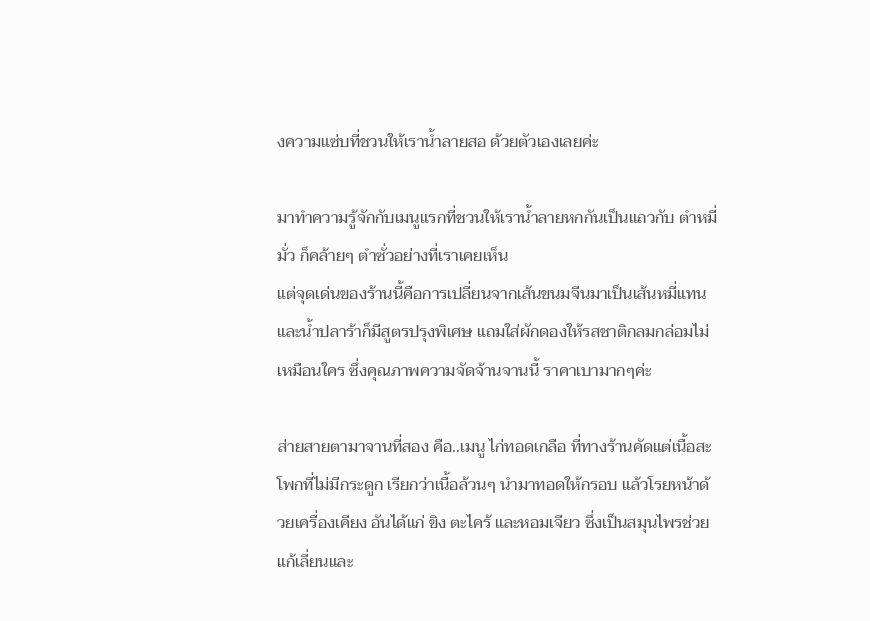งความแซ่บที่ชวนให้เราน้ำลายสอ ด้วยตัวเองเลยค่ะ

มาทำความรู้จักกับเมนูแรกที่ชวนให้เราน้ำลายหกกันเป็นแถวกับ ตำหมี่มั่ว ก็คล้ายๆ ตำซั่วอย่างที่เราเคยเห็น
แต่จุดเด่นของร้านนี้คือการเปลี่ยนจากเส้นขนมจีนมาเป็นเส้นหมี่แทน และน้ำปลาร้าก็มีสูตรปรุงพิเศษ แถมใส่ผักดองให้รสชาติกลมกล่อมไม่เหมือนใคร ซึ่งคุณภาพความจัดจ้านจานนี้ ราคาเบามากๆค่ะ

ส่ายสายตามาจานที่สอง คือ..เมนู ไก่ทอดเกลือ ที่ทางร้านคัดแต่เนื้อสะโพกที่ไม่มีกระดูก เรียกว่าเนื้อล้วนๆ นำมาทอดให้กรอบ แล้วโรยหน้าด้วยเครื่องเคียง อันได้แก่ ขิง ตะไคร้ และหอมเจียว ซึ่งเป็นสมุนไพรช่วยแก้เลี่ยนและ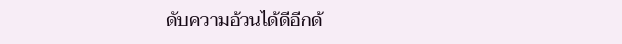ดับความอ้วนได้ดีอีกด้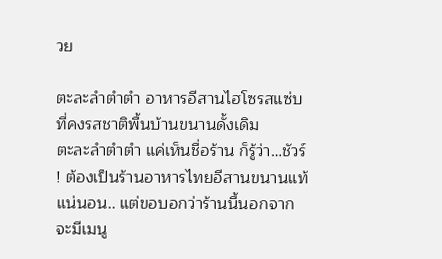วย

ตะละลำตำตำ อาหารอีสานไฮโซรสแซ่บ ที่คงรสชาติพื้นบ้านขนานดั้งเดิม
ตะละลำตำตำ แค่เห็นชื่อร้าน ก็รู้ว่า…ชัวร์ ! ต้องเป็นร้านอาหารไทยอีสานขนานแท้แน่นอน.. แต่ขอบอกว่าร้านนี้นอกจากจะมีเมนู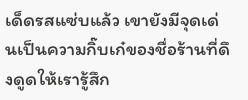เด็ดรสแซ่บแล้ว เขายังมีจุดเด่นเป็นความกิ๊บเก๋ของชื่อร้านที่ดึงดูดให้เรารู้สึก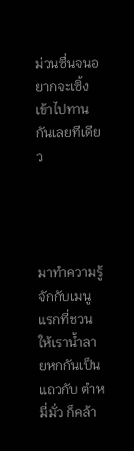ม่วนซื่นจนอยากจะเซิ้งเข้าไปทานกันเลยทีเดียว




มาทำความรู้จักกับเมนูแรกที่ชวนให้เราน้ำลายหกกันเป็นแถวกับ ตำหมี่มั่ว ก็คล้า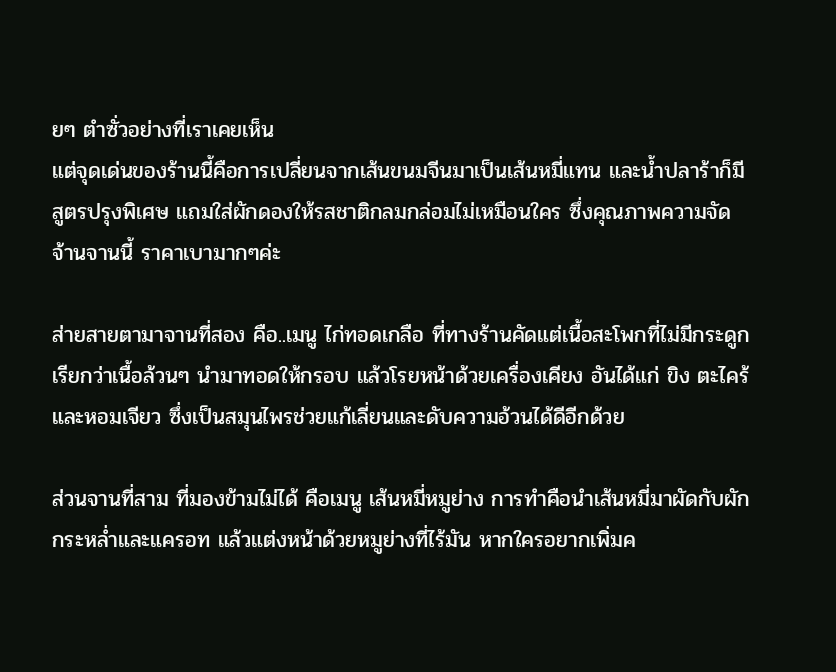ยๆ ตำซั่วอย่างที่เราเคยเห็น
แต่จุดเด่นของร้านนี้คือการเปลี่ยนจากเส้นขนมจีนมาเป็นเส้นหมี่แทน และน้ำปลาร้าก็มีสูตรปรุงพิเศษ แถมใส่ผักดองให้รสชาติกลมกล่อมไม่เหมือนใคร ซึ่งคุณภาพความจัดจ้านจานนี้ ราคาเบามากๆค่ะ

ส่ายสายตามาจานที่สอง คือ..เมนู ไก่ทอดเกลือ ที่ทางร้านคัดแต่เนื้อสะโพกที่ไม่มีกระดูก เรียกว่าเนื้อล้วนๆ นำมาทอดให้กรอบ แล้วโรยหน้าด้วยเครื่องเคียง อันได้แก่ ขิง ตะไคร้ และหอมเจียว ซึ่งเป็นสมุนไพรช่วยแก้เลี่ยนและดับความอ้วนได้ดีอีกด้วย

ส่วนจานที่สาม ที่มองข้ามไม่ได้ คือเมนู เส้นหมี่หมูย่าง การทำคือนำเส้นหมี่มาผัดกับผักกระหล่ำและแครอท แล้วแต่งหน้าด้วยหมูย่างที่ไร้มัน หากใครอยากเพิ่มค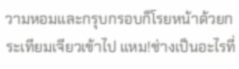วามหอมและกรุบกรอบก็โรยหน้าด้วยกระเทียมเจียวเข้าไป แหม!ช่างเป็นอะไรที่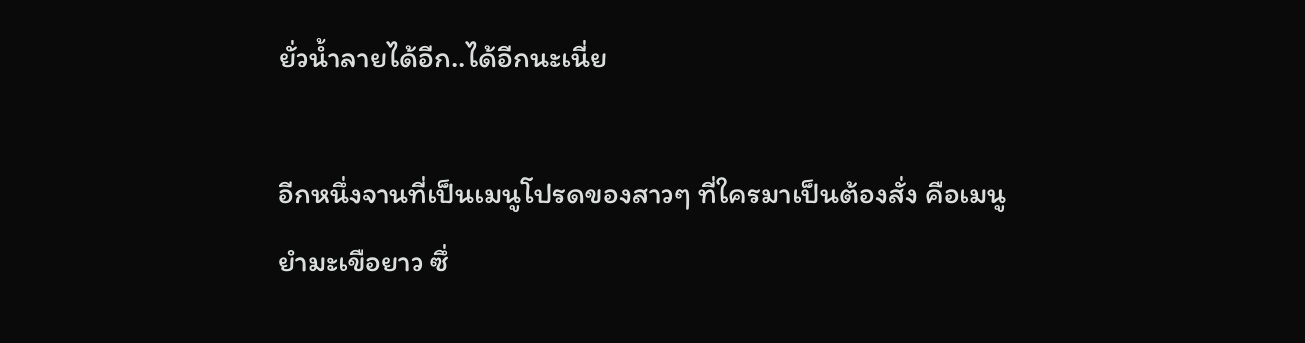ยั่วน้ำลายได้อีก..ได้อีกนะเนี่ย

อีกหนึ่งจานที่เป็นเมนูโปรดของสาวๆ ที่ใครมาเป็นต้องสั่ง คือเมนู ยำมะเขือยาว ซึ่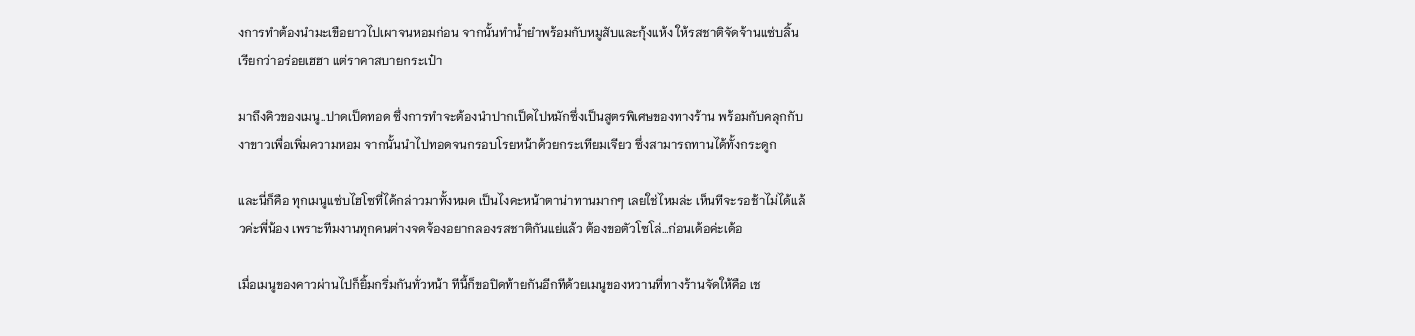งการทำต้องนำมะเขือยาวไปเผาจนหอมก่อน จากนั้นทำน้ำยำพร้อมกับหมูสับและกุ้งแห้ง ให้รสชาติจัดจ้านแซ่บลิ้น เรียกว่าอร่อยเฮฮา แต่ราคาสบายกระเป๋า

มาถึงคิวของเมนู..ปาดเป็ดทอด ซึ่งการทำจะต้องนำปากเป็ดไปหมักซึ่งเป็นสูตรพิเศษของทางร้าน พร้อมกับคลุกกับงาขาวเพื่อเพิ่มความหอม จากนั้นนำไปทอดจนกรอบโรยหน้าด้วยกระเทียมเจียว ซึ่งสามารถทานได้ทั้งกระดูก

และนี่ก็คือ ทุกเมนูแซ่บไฮโซที่ได้กล่าวมาทั้งหมด เป็นไงคะหน้าตาน่าทานมากๆ เลยใช่ไหมล่ะ เห็นทีจะรอช้าไม่ได้แล้วค่ะพี่น้อง เพราะทีมงานทุกคนต่างจดจ้องอยากลองรสชาติกันแย่แล้ว ต้องขอตัวโซโล่…ก่อนเด้อค่ะเด้อ

เมื่อเมนูของคาวผ่านไปก็ยิ้มกริ่มกันทั่วหน้า ทีนี้ก็ขอปิดท้ายกันอีกทีด้วยเมนูของหวานที่ทางร้านจัดให้คือ เช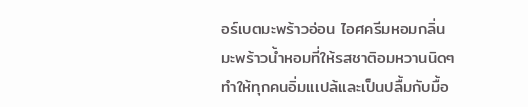อร์เบตมะพร้าวอ่อน ไอศครีมหอมกลิ่นมะพร้าวน้ำหอมที่ให้รสชาติอมหวานนิดๆ ทำให้ทุกคนอิ่มแเปล้และเป็นปลื้มกับมื้อ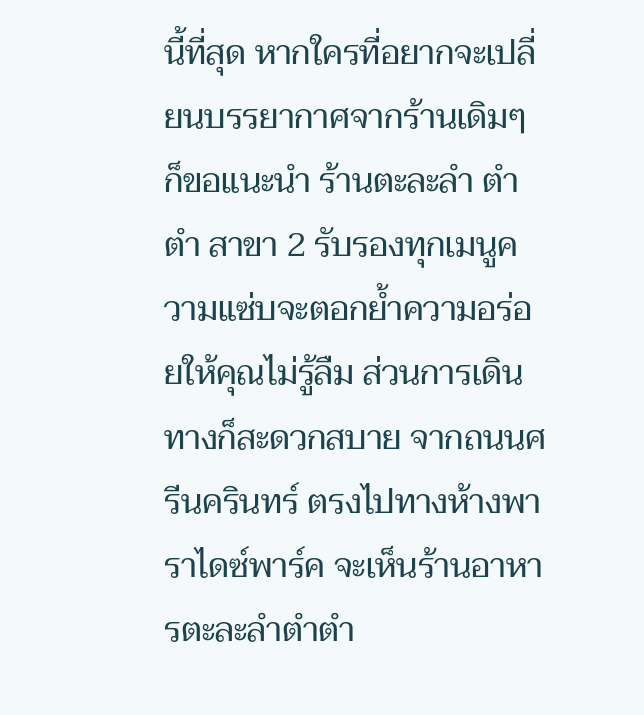นี้ที่สุด หากใครที่อยากจะเปลี่ยนบรรยากาศจากร้านเดิมๆ ก็ขอแนะนำ ร้านตะละลำ ตำตำ สาขา 2 รับรองทุกเมนูความแซ่บจะตอกย้ำความอร่อยให้คุณไม่รู้ลืม ส่วนการเดินทางก็สะดวกสบาย จากถนนศรีนครินทร์ ตรงไปทางห้างพาราไดซ์พาร์ค จะเห็นร้านอาหารตะละลำตำตำ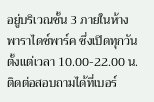อยู่บริเวณชั้น 3 ภายในห้างพาราไดซ์พาร์ค ซึ่งเปิดทุกวันตั้งแต่เวลา 10.00-22.00 น.
ติดต่อสอบถามได้ที่เบอร์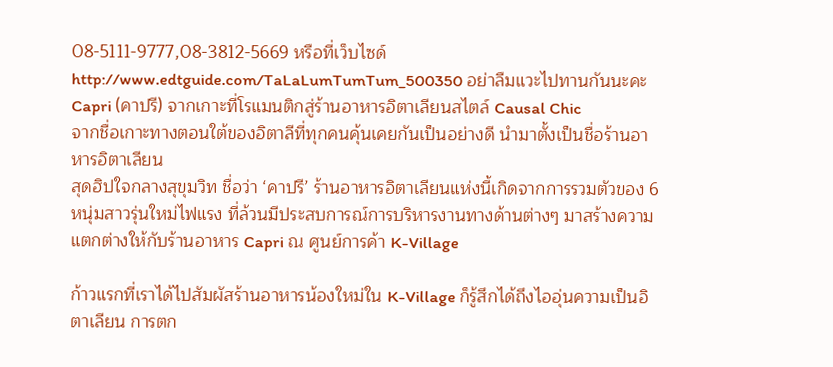08-5111-9777,08-3812-5669 หรือที่เว็บไซด์ http://www.edtguide.com/TaLaLumTumTum_500350 อย่าลืมแวะไปทานกันนะคะ
Capri (คาปรี) จากเกาะที่โรแมนติกสู่ร้านอาหารอิตาเลียนสไตล์ Causal Chic
จากชื่อเกาะทางตอนใต้ของอิตาลีที่ทุกคนคุ้นเคยกันเป็นอย่างดี นำมาตั้งเป็นชื่อร้านอาหารอิตาเลียน
สุดฮิปใจกลางสุขุมวิท ชื่อว่า ‘คาปรี’ ร้านอาหารอิตาเลียนแห่งนี้เกิดจากการรวมตัวของ 6 หนุ่มสาวรุ่นใหม่ไฟแรง ที่ล้วนมีประสบการณ์การบริหารงานทางด้านต่างๆ มาสร้างความแตกต่างให้กับร้านอาหาร Capri ณ ศูนย์การค้า K-Village

ก้าวแรกที่เราได้ไปสัมผัสร้านอาหารน้องใหม่ใน K-Village ก็รู้สึกได้ถึงไออุ่นความเป็นอิตาเลียน การตก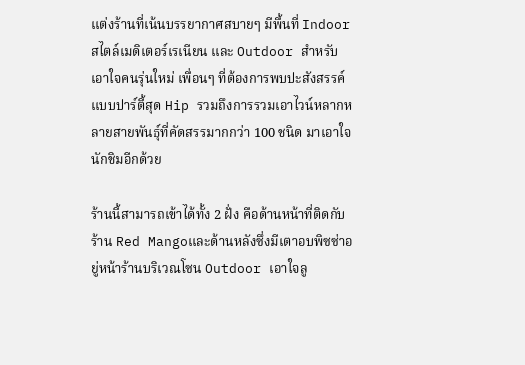แต่งร้านที่เน้นบรรยากาศสบายๆ มีพื้นที่ Indoor สไตล์เมดิเตอร์เรเนียน และ Outdoor สำหรับเอาใจคนรุ่นใหม่ เพื่อนๆ ที่ต้องการพบปะสังสรรค์แบบปาร์ตี้สุด Hip รวมถึงการรวมเอาไวน์หลากหลายสายพันธุ์ที่คัดสรรมากกว่า 100 ชนิด มาเอาใจนักชิมอีกด้วย

ร้านนี้สามารถเข้าได้ทั้ง 2 ฝั่ง คือด้านหน้าที่ติดกับร้าน Red Mangoและด้านหลังซึ่งมีเตาอบพิซซ่าอยู่หน้าร้านบริเวณโซน Outdoor เอาใจลู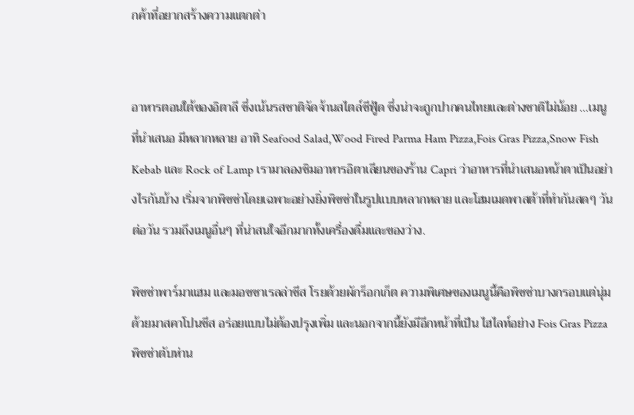กค้าที่อยากสร้างความแตกต่า


อาหารตอนใต้ของอิตาลี ซึ่งเน้นรสชาติจัดจ้านสไตล์ซีฟู้ด ซึ่งน่าจะถูกปากคนไทยและต่างชาติไม่น้อย …เมนูที่นำเสนอ มีหลากหลาย อาทิ Seafood Salad,Wood Fired Parma Ham Pizza,Fois Gras Pizza,Snow Fish Kebab และ Rock of Lamp เรามาลองชิมอาหารอิตาเลียนของร้าน Capri ว่าอาหารที่นำเสนอหน้าตาเป็นอย่างไรกันบ้าง เริ่มจากพิซซ่าโดยเฉพาะอย่างยิ่งพิซซ่าในรูปแบบหลากหลาย และโฮมเมดพาสต้าที่ทำกันสดๆ วันต่อวัน รวมถึงเมนูอื่นๆ ที่น่าสนใจอีกมากทั้งเครื่องดื่มและของว่าง.

พิซซ่าพาร์มาแฮม และมอซซาเรลล่าชีส โรยด้วยผักร็อกเก็ต ความพิเศษของเมนูนี้คือพิซซ่าบางกรอบแต่นุ่มด้วยมาสคาโปนชีส อร่อยแบบไม่ต้องปรุงเพิ่ม และนอกจากนี้ยังมีอีกหน้าที่เป็น ไฮไลท์อย่าง Fois Gras Pizza พิซซ่าตับห่าน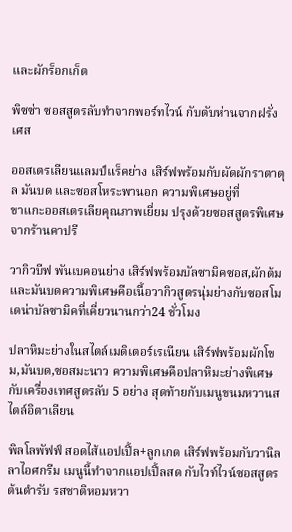และผักร็อกเก็ต

พิซซ่า ซอสสูตรลับทำจากพอร์ทไวน์ กับตับห่านจากฝรั่งเศส

ออสเตรเลียนแลมป์แร็คย่าง เสิร์ฟพร้อมกับผัดผักราตาตุล มันบด และซอสโหระพานอก ความพิเศษอยู่ที่
ขาแกะออสเตรเลียคุณภาพเยี่ยม ปรุงด้วยซอสสูตรพิเศษจากร้านคาปรี

วากิวบีฟ พันเบคอนย่าง เสิร์ฟพร้อมบัลซามิคซอส,ผักต้มและมันบดความพิเศษคือเนื้อวากิวสูตรนุ่มย่างกับซอสโมเดน่าบัลซามิคที่เคี่ยวนานกว่า24 ชั่วโมง

ปลาหิมะย่างในสไตล์เมดิเตอร์เรเนียน เสิร์ฟพร้อมผักโขม,มันบด,ซอสมะนาว ความพิเศษคือปลาหิมะย่างพิเศษกับเครื่องเทศสูตรลับ 5 อย่าง สุดท้ายกับเมนูขนมหวานสไตล์อิตาเลียน

พิลโลพัฟฟ์ สอดไส้แอปเปิ้ล+ลูกเกด เสิร์ฟพร้อมกับวานิลลาไอศกรีม เมนูนี้ทำจากแอปเปิ้ลสด กับไวท์ไวน์ซอสสูตรต้นตำรับ รสชาติหอมหวา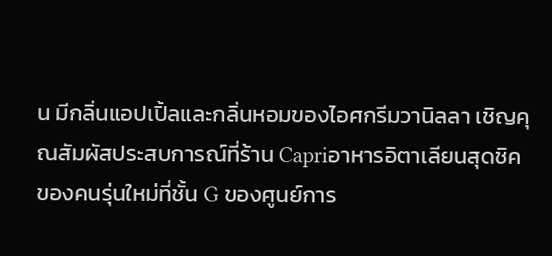น มีกลิ่นแอปเปิ้ลและกลิ่นหอมของไอศกรีมวานิลลา เชิญคุณสัมผัสประสบการณ์ที่ร้าน Capriอาหารอิตาเลียนสุดชิคของคนรุ่นใหม่ที่ชั้น G ของศูนย์การ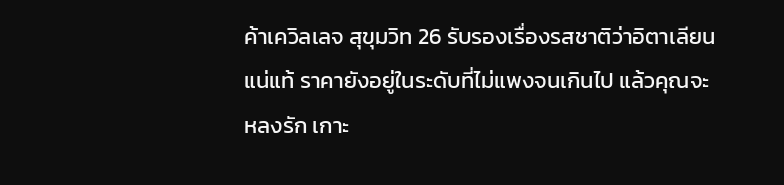ค้าเควิลเลจ สุขุมวิท 26 รับรองเรื่องรสชาติว่าอิตาเลียนแน่แท้ ราคายังอยู่ในระดับที่ไม่แพงจนเกินไป แล้วคุณจะหลงรัก เกาะ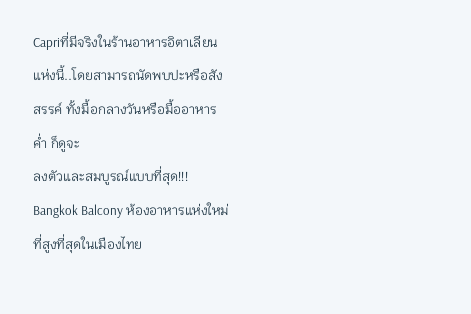Capriที่มีจริงในร้านอาหารอิตาเลียนแห่งนี้..โดยสามารถนัดพบปะหรือสังสรรค์ ทั้งมื้อกลางวันหรือมื้ออาหารค่ำ ก็ดูจะ
ลงตัวและสมบูรณ์แบบที่สุด!!!
Bangkok Balcony ห้องอาหารแห่งใหม่ ที่สูงที่สุดในเมืองไทย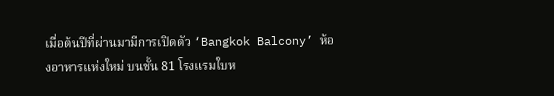เมื่อต้นปีที่ผ่านมามีการเปิดตัว ‘Bangkok Balcony’ ห้องอาหารแห่งใหม่ บนชั้น 81 โรงแรมใบห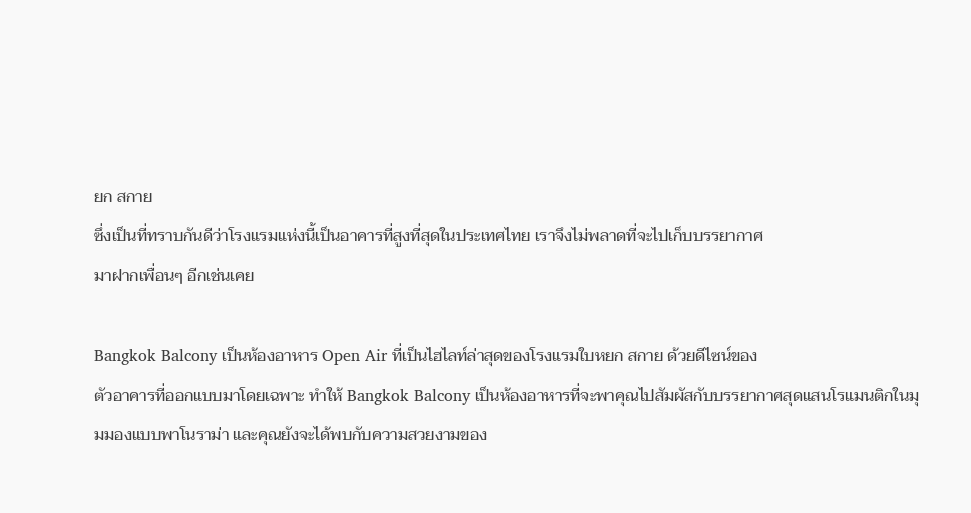ยก สกาย
ซึ่งเป็นที่ทราบกันดีว่าโรงแรมแห่งนี้เป็นอาคารที่สูงที่สุดในประเทศไทย เราจึงไม่พลาดที่จะไปเก็บบรรยากาศ
มาฝากเพื่อนๆ อีกเช่นเคย

Bangkok Balcony เป็นห้องอาหาร Open Air ที่เป็นไฮไลท์ล่าสุดของโรงแรมใบหยก สกาย ด้วยดีไซน์ของ
ตัวอาคารที่ออกแบบมาโดยเฉพาะ ทำให้ Bangkok Balcony เป็นห้องอาหารที่จะพาคุณไปสัมผัสกับบรรยากาศสุดแสนโรแมนติกในมุมมองแบบพาโนราม่า และคุณยังจะได้พบกับความสวยงามของ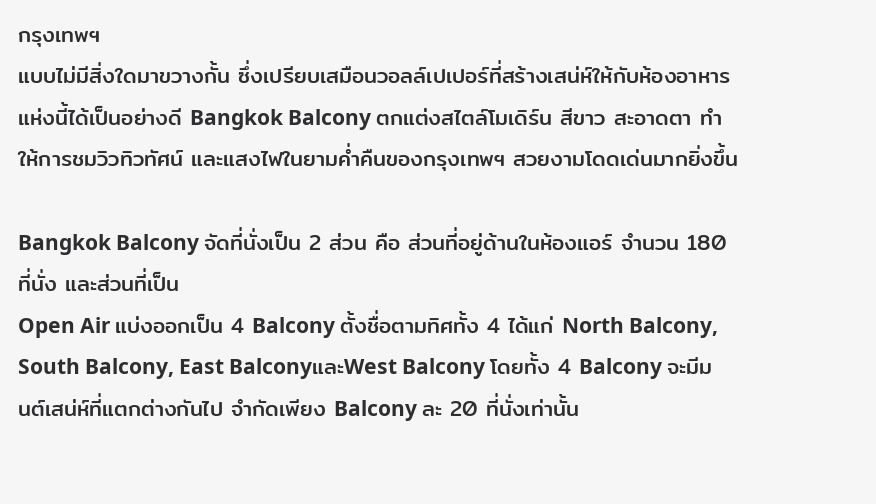กรุงเทพฯ
แบบไม่มีสิ่งใดมาขวางกั้น ซึ่งเปรียบเสมือนวอลล์เปเปอร์ที่สร้างเสน่ห์ให้กับห้องอาหารแห่งนี้ได้เป็นอย่างดี Bangkok Balcony ตกแต่งสไตล์โมเดิร์น สีขาว สะอาดตา ทำให้การชมวิวทิวทัศน์ และแสงไฟในยามค่ำคืนของกรุงเทพฯ สวยงามโดดเด่นมากยิ่งขึ้น

Bangkok Balcony จัดที่นั่งเป็น 2 ส่วน คือ ส่วนที่อยู่ด้านในห้องแอร์ จำนวน 180 ที่นั่ง และส่วนที่เป็น
Open Air แบ่งออกเป็น 4 Balcony ตั้งชื่อตามทิศทั้ง 4 ได้แก่ North Balcony, South Balcony, East BalconyและWest Balcony โดยทั้ง 4 Balcony จะมีมนต์เสน่ห์ที่แตกต่างกันไป จำกัดเพียง Balcony ละ 20 ที่นั่งเท่านั้น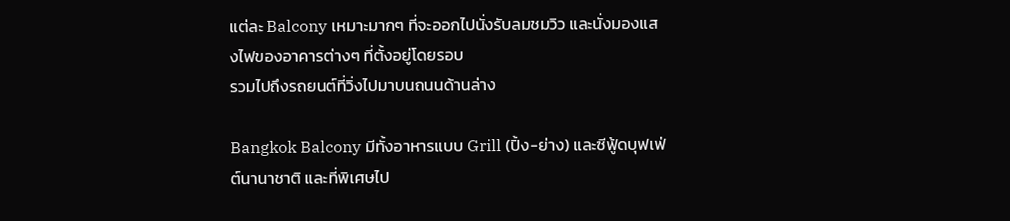แต่ละ Balcony เหมาะมากๆ ที่จะออกไปนั่งรับลมชมวิว และนั่งมองแสงไฟของอาคารต่างๆ ที่ตั้งอยู่โดยรอบ
รวมไปถึงรถยนต์ที่วิ่งไปมาบนถนนด้านล่าง

Bangkok Balcony มีทั้งอาหารแบบ Grill (ปิ้ง-ย่าง) และซีฟู้ดบุฟเฟ่ต์นานาชาติ และที่พิเศษไป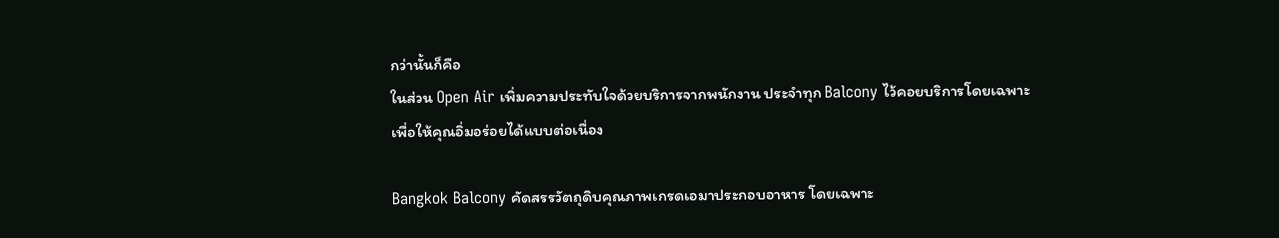กว่านั้นก็คือ
ในส่วน Open Air เพิ่มความประทับใจด้วยบริการจากพนักงาน ประจำทุก Balcony ไว้คอยบริการโดยเฉพาะ
เพื่อให้คุณอิ่มอร่อยได้แบบต่อเนื่อง

Bangkok Balcony คัดสรรวัตถุดิบคุณภาพเกรดเอมาประกอบอาหาร โดยเฉพาะ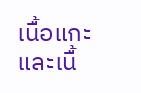เนื้อแกะ และเนื้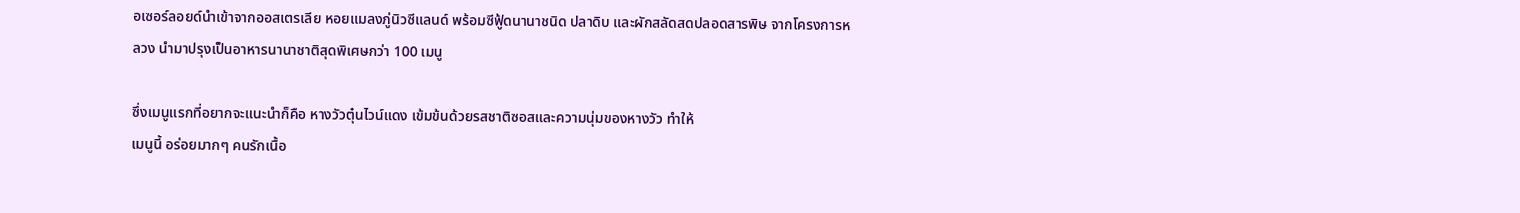อเซอร์ลอยด์นำเข้าจากออสเตรเลีย หอยแมลงภู่นิวซีแลนด์ พร้อมซีฟู้ดนานาชนิด ปลาดิบ และผักสลัดสดปลอดสารพิษ จากโครงการหลวง นำมาปรุงเป็นอาหารนานาชาติสุดพิเศษกว่า 100 เมนู

ซึ่งเมนูแรกที่อยากจะแนะนำก็คือ หางวัวตุ๋นไวน์แดง เข้มข้นด้วยรสชาติซอสและความนุ่มของหางวัว ทำให้
เมนูนี้ อร่อยมากๆ คนรักเนื้อ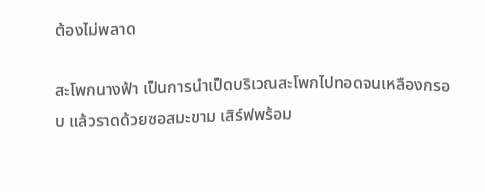ต้องไม่พลาด

สะโพกนางฟ้า เป็นการนำเป็ดบริเวณสะโพกไปทอดจนเหลืองกรอบ แล้วราดด้วยซอสมะขาม เสิร์ฟพร้อม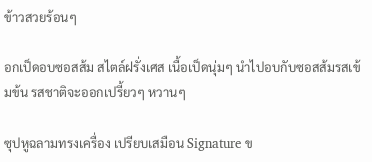ข้าวสวยร้อนๆ

อกเป็ดอบซอสส้ม สไตล์ฝรั่งเศส เนื้อเป็ดนุ่มๆ นำไปอบกับซอสส้มรสเข้มข้น รสชาติจะออกเปรี้ยวๆ หวานๆ

ซุปหูฉลามทรงเครื่อง เปรียบเสมือน Signature ข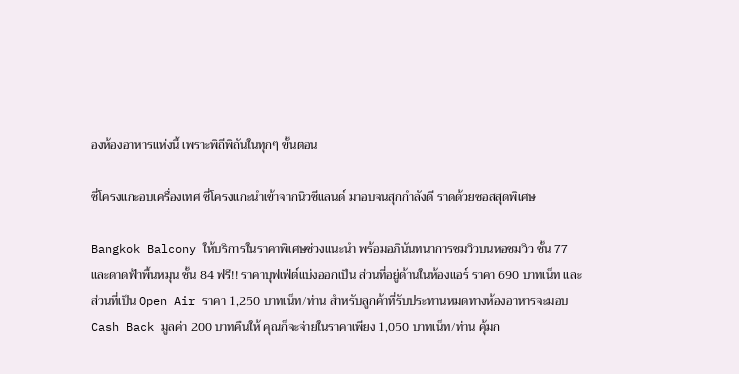องห้องอาหารแห่งนี้ เพราะพิถีพิถันในทุกๆ ขั้นตอน

ซี่โครงแกะอบเครื่องเทศ ซี่โครงแกะนำเข้าจากนิวซีแลนด์ มาอบจนสุกกำลังดี ราดด้วยซอสสุดพิเศษ

Bangkok Balcony ให้บริการในราคาพิเศษช่วงแนะนำ พร้อมอภินันทนาการชมวิวบนหอชมวิว ชั้น 77 และดาดฟ้าพื้นหมุน ชั้น 84 ฟรี!! ราคาบุฟเฟ่ต์แบ่งออกเป็น ส่วนที่อยู่ด้านในห้องแอร์ ราคา 690 บาทเน็ท และส่วนที่เป็น Open Air ราคา 1,250 บาทเน็ท/ท่าน สำหรับลูกค้าที่รับประทานหมดทางห้องอาหารจะมอบ Cash Back มูลค่า 200 บาทคืนให้ คุณก็จะจ่ายในราคาเพียง 1,050 บาทเน็ท/ท่าน คุ้มก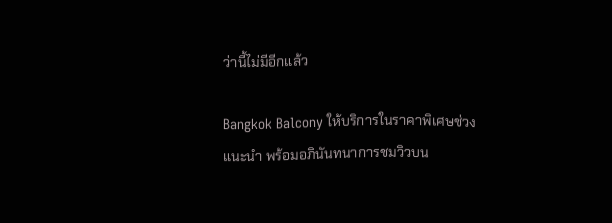ว่านี้ไม่มีอีกแล้ว

Bangkok Balcony ให้บริการในราคาพิเศษช่วงแนะนำ พร้อมอภินันทนาการชมวิวบน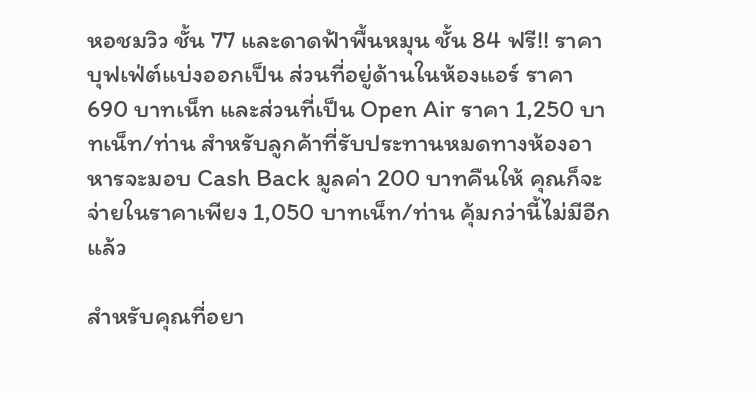หอชมวิว ชั้น 77 และดาดฟ้าพื้นหมุน ชั้น 84 ฟรี!! ราคาบุฟเฟ่ต์แบ่งออกเป็น ส่วนที่อยู่ด้านในห้องแอร์ ราคา 690 บาทเน็ท และส่วนที่เป็น Open Air ราคา 1,250 บาทเน็ท/ท่าน สำหรับลูกค้าที่รับประทานหมดทางห้องอาหารจะมอบ Cash Back มูลค่า 200 บาทคืนให้ คุณก็จะจ่ายในราคาเพียง 1,050 บาทเน็ท/ท่าน คุ้มกว่านี้ไม่มีอีกแล้ว

สำหรับคุณที่อยา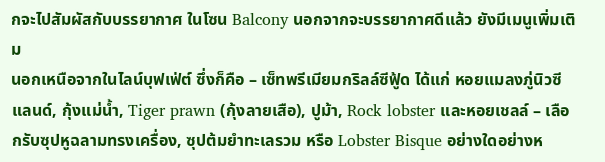กจะไปสัมผัสกับบรรยากาศ ในโซน Balcony นอกจากจะบรรยากาศดีแล้ว ยังมีเมนูเพิ่มเติม
นอกเหนือจากในไลน์บุฟเฟ่ต์ ซึ่งก็คือ – เซ็ทพรีเมียมกริลล์ซีฟู้ด ได้แก่ หอยแมลงภู่นิวซีแลนด์, กุ้งแม่น้ำ, Tiger prawn (กุ้งลายเสือ), ปูม้า, Rock lobster และหอยเชลล์ – เลือกรับซุปหูฉลามทรงเครื่อง, ซุปต้มยำทะเลรวม หรือ Lobster Bisque อย่างใดอย่างห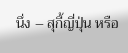นึ่ง – สุกี้ญี่ปุ่น หรือ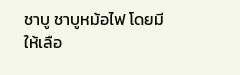ชาบู ชาบูหม้อไฟ โดยมีให้เลือ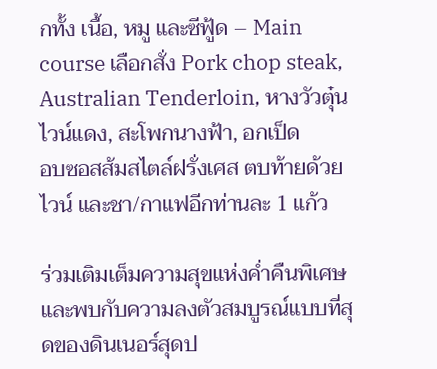กทั้ง เนื้อ, หมู และซีฟู้ด – Main course เลือกสั่ง Pork chop steak, Australian Tenderloin, หางวัวตุ๋นไวน์แดง, สะโพกนางฟ้า, อกเป็ด
อบซอสส้มสไตล์ฝรั่งเศส ตบท้ายด้วย ไวน์ และชา/กาแฟอีกท่านละ 1 แก้ว

ร่วมเติมเต็มความสุขแห่งค่ำคืนพิเศษ และพบกับความลงตัวสมบูรณ์แบบที่สุดของดินเนอร์สุดป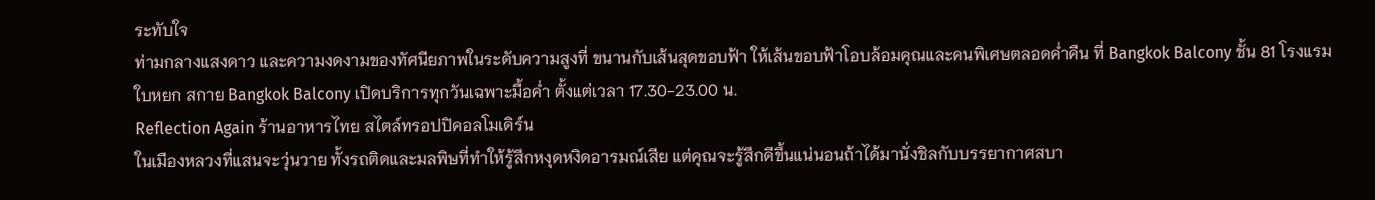ระทับใจ
ท่ามกลางแสงดาว และความงดงามของทัศนียภาพในระดับความสูงที่ ขนานกับเส้นสุดขอบฟ้า ให้เส้นขอบฟ้าโอบล้อมคุณและคนพิเศษตลอดค่ำคืน ที่ Bangkok Balcony ชั้น 81 โรงแรมใบหยก สกาย Bangkok Balcony เปิดบริการทุกวันเฉพาะมื้อค่ำ ตั้งแต่เวลา 17.30-23.00 น.
Reflection Again ร้านอาหารไทย สไตล์ทรอปปิคอลโมเดิร์น
ในเมืองหลวงที่แสนจะวุ่นวาย ทั้งรถติดและมลพิษที่ทำให้รู้สึกหงุดหงิดอารมณ์เสีย แต่คุณจะรู้สึกดีขึ้นแน่นอนถ้าได้มานั่งชิลกับบรรยากาศสบา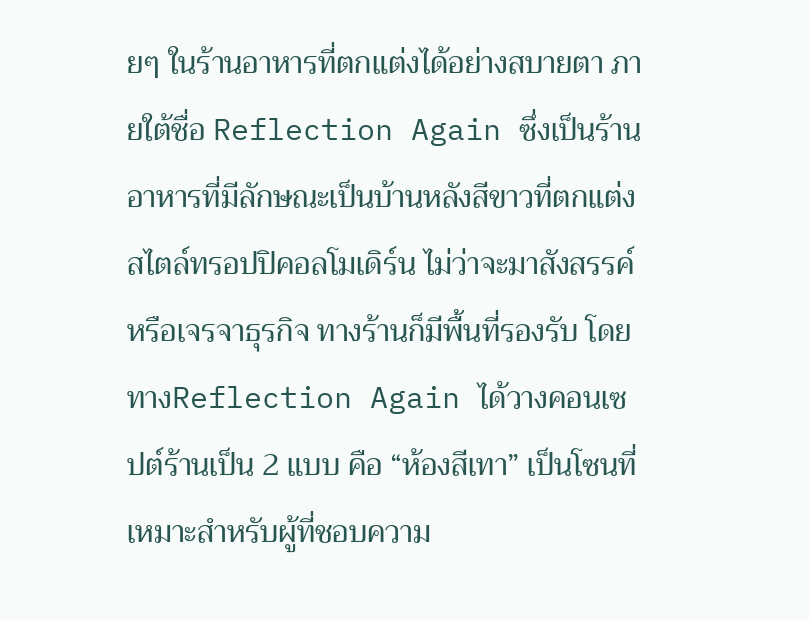ยๆ ในร้านอาหารที่ตกแต่งได้อย่างสบายตา ภายใต้ชื่อ Reflection Again ซึ่งเป็นร้านอาหารที่มีลักษณะเป็นบ้านหลังสีขาวที่ตกแต่งสไตล์ทรอปปิคอลโมเดิร์น ไม่ว่าจะมาสังสรรค์หรือเจรจาธุรกิจ ทางร้านก็มีพื้นที่รองรับ โดยทางReflection Again ได้วางคอนเซปต์ร้านเป็น 2 แบบ คือ “ห้องสีเทา” เป็นโซนที่เหมาะสำหรับผู้ที่ชอบความ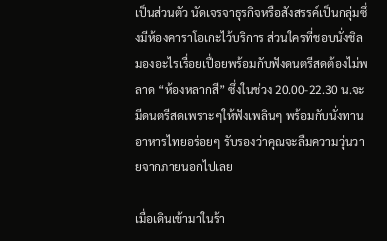เป็นส่วนตัว นัดเจรจาธุรกิจหรือสังสรรค์เป็นกลุ่มซึ่งมีห้องคาราโอเกะไว้บริการ ส่วนใครที่ชอบนั่งชิลมองอะไรเรื่อยเปื่อยพร้อมกับฟังดนตรีสดต้องไม่พลาด “ห้องหลากสี” ซึ่งในช่วง 20.00-22.30 น.จะมีดนตรีสดเพราะๆให้ฟังเพลินๆ พร้อมกับนั่งทานอาหารไทยอร่อยๆ รับรองว่าคุณจะลืมความวุ่นวายจากภายนอกไปเลย

เมื่อเดินเข้ามาในร้า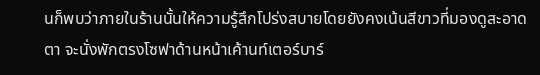นก็พบว่าภายในร้านนั้นให้ความรู้สึกโปร่งสบายโดยยังคงเน้นสีขาวที่มองดูสะอาดตา จะนั่งพักตรงโซฟาด้านหน้าเค้านท์เตอร์บาร์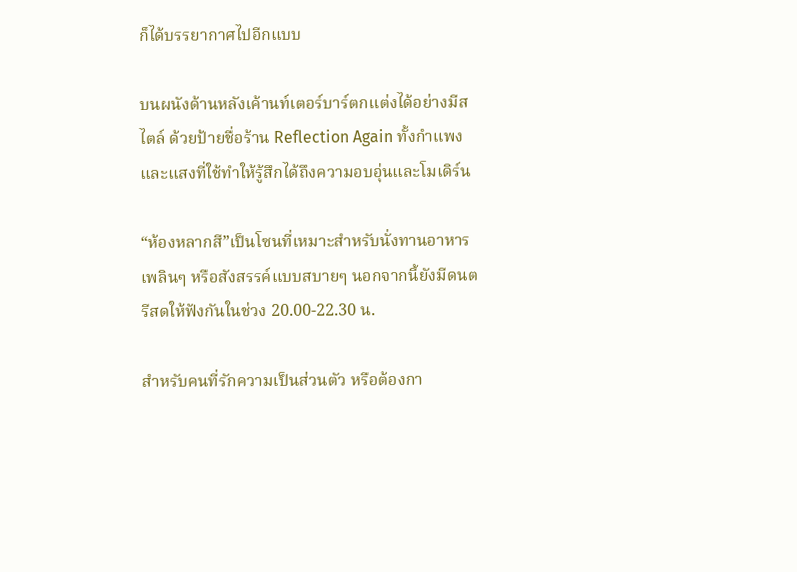ก็ได้บรรยากาศไปอีกแบบ

บนผนังด้านหลังเค้านท์เตอร์บาร์ตกแต่งได้อย่างมีสไตล์ ด้วยป้ายชื่อร้าน Reflection Again ทั้งกำแพงและแสงที่ใช้ทำให้รู้สึกได้ถึงความอบอุ่นและโมเดิร์น

“ห้องหลากสี”เป็นโซนที่เหมาะสำหรับนั่งทานอาหารเพลินๆ หรือสังสรรค์แบบสบายๆ นอกจากนี้ยังมีดนตรีสดให้ฟังกันในช่วง 20.00-22.30 น.

สำหรับคนที่รักความเป็นส่วนตัว หรือต้องกา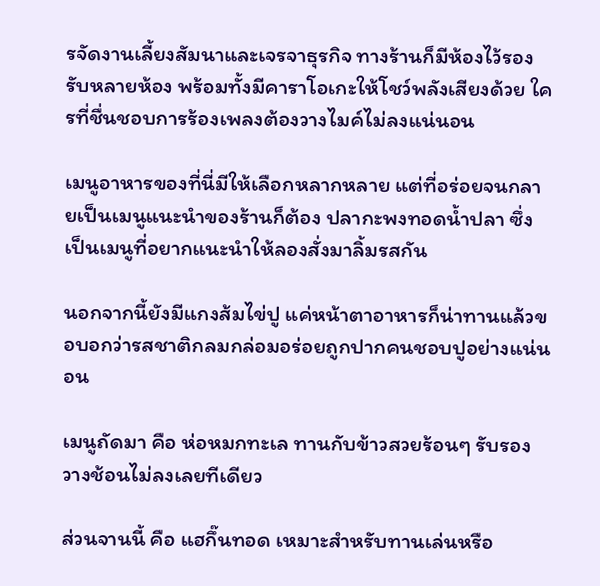รจัดงานเลี้ยงสัมนาและเจรจาธุรกิจ ทางร้านก็มีห้องไว้รองรับหลายห้อง พร้อมทั้งมีคาราโอเกะให้โชว์พลังเสียงด้วย ใครที่ชื่นชอบการร้องเพลงต้องวางไมค์ไม่ลงแน่นอน

เมนูอาหารของที่นี่มีให้เลือกหลากหลาย แต่ที่อร่อยจนกลายเป็นเมนูแนะนำของร้านก็ต้อง ปลากะพงทอดน้ำปลา ซึ่งเป็นเมนูที่อยากแนะนำให้ลองสั่งมาลิ้มรสกัน

นอกจากนี้ยังมีแกงส้มไข่ปู แค่หน้าตาอาหารก็น่าทานแล้วขอบอกว่ารสชาติกลมกล่อมอร่อยถูกปากคนชอบปูอย่างแน่นอน

เมนูถัดมา คือ ห่อหมกทะเล ทานกับข้าวสวยร้อนๆ รับรองวางช้อนไม่ลงเลยทีเดียว

ส่วนจานนี้ คือ แฮกึ๊นทอด เหมาะสำหรับทานเล่นหรือ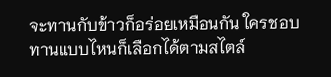จะทานกับข้าวก็อร่อยเหมือนกัน ใครชอบทานแบบไหนก็เลือกได้ตามสไตล์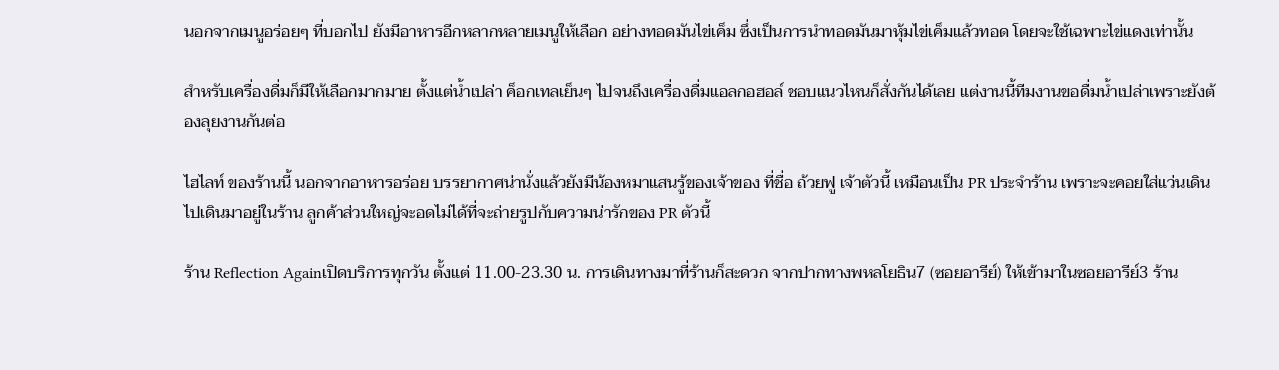นอกจากเมนูอร่อยๆ ที่บอกไป ยังมีอาหารอีกหลากหลายเมนูให้เลือก อย่างทอดมันไข่เค็ม ซึ่งเป็นการนำทอดมันมาหุ้มไข่เค็มแล้วทอด โดยจะใช้เฉพาะไข่แดงเท่านั้น

สำหรับเครื่องดื่มก็มีให้เลือกมากมาย ตั้งแต่น้ำเปล่า ค็อกเทลเย็นๆ ไปจนถึงเครื่องดื่มแอลกอฮอล์ ชอบแนวไหนก็สั่งกันได้เลย แต่งานนี้ทีมงานขอดื่มน้ำเปล่าเพราะยังต้องลุยงานกันต่อ

ไฮไลท์ ของร้านนี้ นอกจากอาหารอร่อย บรรยากาศน่านั่งแล้วยังมีน้องหมาแสนรู้ของเจ้าของ ที่ชื่อ ถ้วยฟู เจ้าตัวนี้ เหมือนเป็น PR ประจำร้าน เพราะจะคอยใส่แว่นเดินไปเดินมาอยู่ในร้าน ลูกค้าส่วนใหญ่จะอดไม่ได้ที่จะถ่ายรูปกับความน่ารักของ PR ตัวนี้

ร้าน Reflection Againเปิดบริการทุกวัน ตั้งแต่ 11.00-23.30 น. การเดินทางมาที่ร้านก็สะดวก จากปากทางพหลโยธิน7 (ซอยอารีย์) ให้เข้ามาในซอยอารีย์3 ร้าน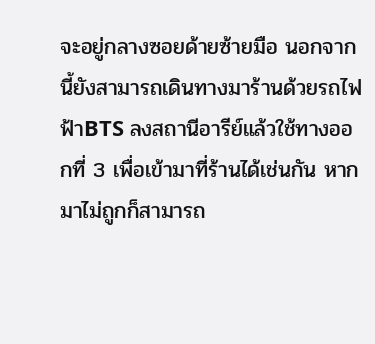จะอยู่กลางซอยด้ายซ้ายมือ นอกจากนี้ยังสามารถเดินทางมาร้านด้วยรถไฟฟ้าBTS ลงสถานีอารีย์แล้วใช้ทางออกที่ 3 เพื่อเข้ามาที่ร้านได้เช่นกัน หากมาไม่ถูกก็สามารถ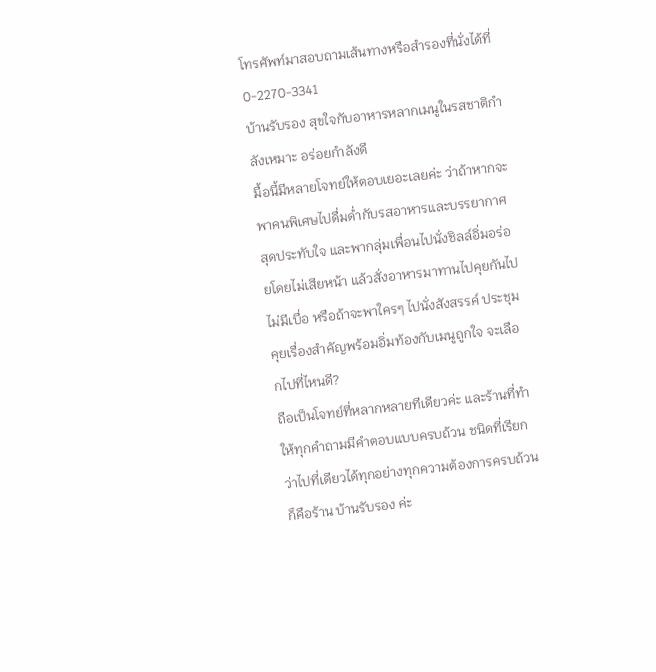โทรศัพท์มาสอบถามเส้นทางหรือสำรองที่นั่งได้ที่ 0-2270-3341
บ้านรับรอง สุขใจกับอาหารหลากเมนูในรสชาติกำลังเหมาะ อร่อยกำลังดี
มื้อนี้มีหลายโจทย์ให้ตอบเยอะเลยค่ะ ว่าถ้าหากจะพาคนพิเศษไปดื่มด่ำกับรสอาหารและบรรยากาศสุดประทับใจ และพากลุ่มเพื่อนไปนั่งชิลล์อิ่มอร่อยโดยไม่เสียหน้า แล้วสั่งอาหารมาทานไปคุยกันไปไม่มีเบื่อ หรือถ้าจะพาใครๆ ไปนั่งสังสรรค์ ประชุมคุยเรื่องสำคัญพร้อมอิ่มท้องกับเมนูถูกใจ จะเลือกไปที่ไหนดี?
ถือเป็นโจทย์ที่หลากหลายทีเดียวค่ะ และร้านที่ทำให้ทุกคำถามมีคำตอบแบบครบถ้วน ชนิดที่เรียกว่าไปที่เดียวได้ทุกอย่างทุกความต้องการครบถ้วนก็คือร้าน บ้านรับรอง ค่ะ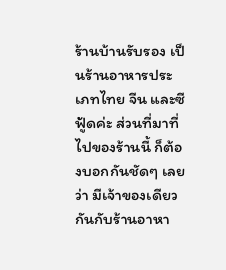ร้านบ้านรับรอง เป็นร้านอาหารประเภทไทย จีน และซีฟู้ดค่ะ ส่วนที่มาที่ไปของร้านนี้ ก็ต้องบอกกันชัดๆ เลยว่า มีเจ้าของเดียวกันกับร้านอาหา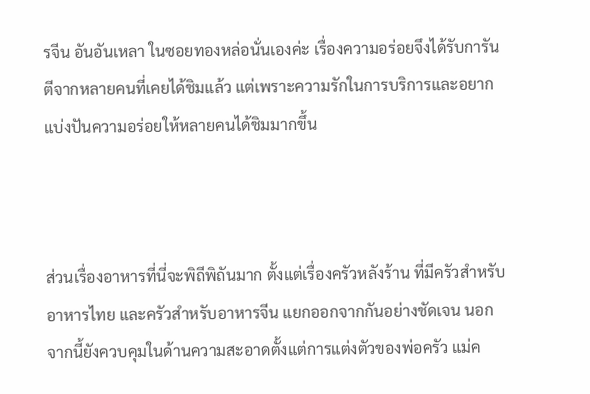รจีน อันอันเหลา ในซอยทองหล่อนั่นเองค่ะ เรื่องความอร่อยจึงได้รับการันตีจากหลายคนที่เคยได้ชิมแล้ว แต่เพราะความรักในการบริการและอยากแบ่งปันความอร่อยให้หลายคนได้ชิมมากขึ้น



ส่วนเรื่องอาหารที่นี่จะพิถีพิถันมาก ตั้งแต่เรื่องครัวหลังร้าน ที่มีครัวสำหรับอาหารไทย และครัวสำหรับอาหารจีน แยกออกจากกันอย่างชัดเจน นอกจากนี้ยังควบคุมในด้านความสะอาดตั้งแต่การแต่งตัวของพ่อครัว แม่ค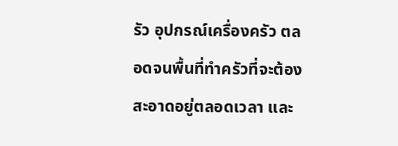รัว อุปกรณ์เครื่องครัว ตลอดจนพื้นที่ทำครัวที่จะต้องสะอาดอยู่ตลอดเวลา และ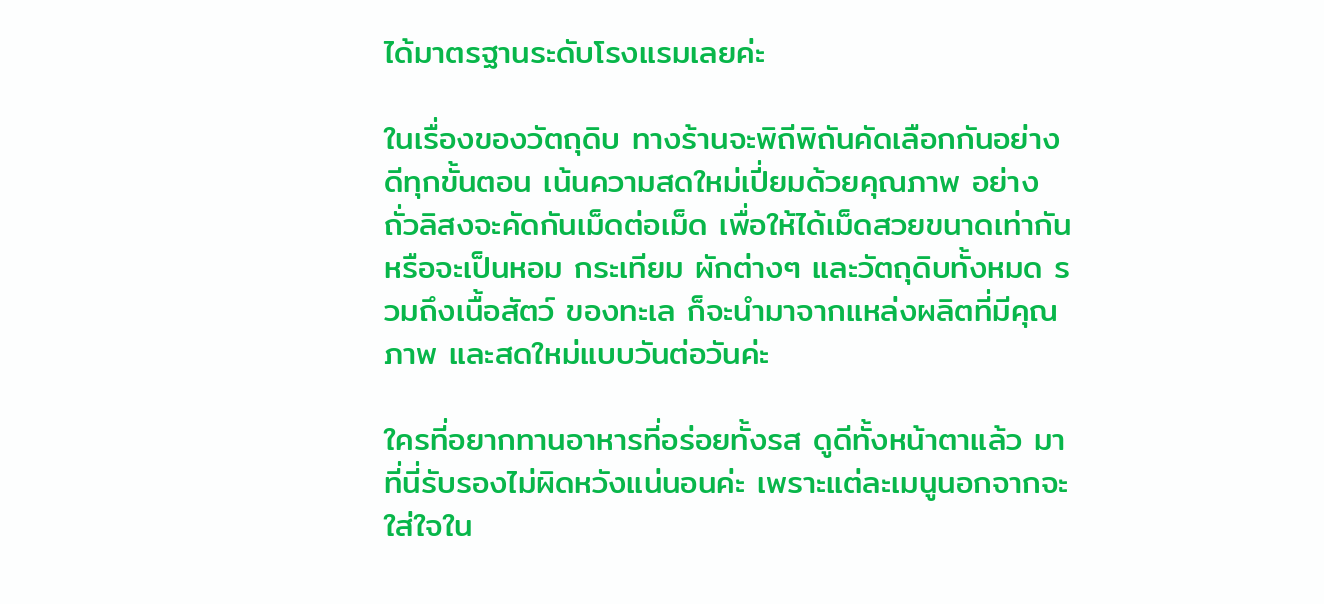ได้มาตรฐานระดับโรงแรมเลยค่ะ

ในเรื่องของวัตถุดิบ ทางร้านจะพิถีพิถันคัดเลือกกันอย่างดีทุกขั้นตอน เน้นความสดใหม่เปี่ยมด้วยคุณภาพ อย่างถั่วลิสงจะคัดกันเม็ดต่อเม็ด เพื่อให้ได้เม็ดสวยขนาดเท่ากัน หรือจะเป็นหอม กระเทียม ผักต่างๆ และวัตถุดิบทั้งหมด รวมถึงเนื้อสัตว์ ของทะเล ก็จะนำมาจากแหล่งผลิตที่มีคุณภาพ และสดใหม่แบบวันต่อวันค่ะ

ใครที่อยากทานอาหารที่อร่อยทั้งรส ดูดีทั้งหน้าตาแล้ว มาที่นี่รับรองไม่ผิดหวังแน่นอนค่ะ เพราะแต่ละเมนูนอกจากจะใส่ใจใน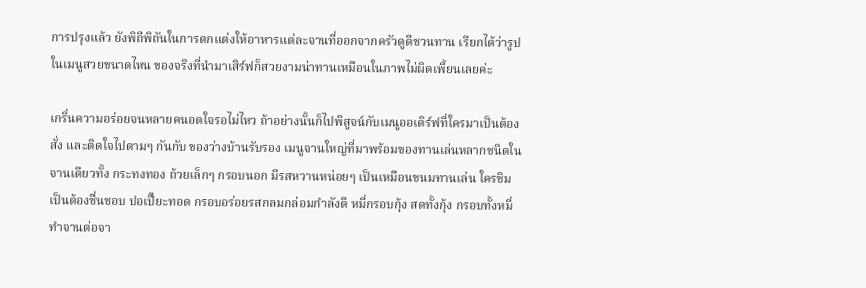การปรุงแล้ว ยังพิถีพิถันในการตกแต่งให้อาหารแต่ละจานที่ออกจากครัวดูดีชวนทาน เรียกได้ว่ารูปในเมนูสวยขนาดไหน ของจริงที่นำมาเสิร์ฟก็สวยงามน่าทานเหมือนในภาพไม่ผิดเพี้ยนเลยค่ะ

เกริ่นความอร่อยจนหลายคนอดใจรอไม่ไหว ถ้าอย่างนั้นก็ไปพิสูจน์กับเมนูออเดิร์ฟที่ใครมาเป็นต้องสั่ง และติดใจไปตามๆ กันกับ ของว่างบ้านรับรอง เมนูจานใหญ่ที่มาพร้อมของทานเล่นหลากชนิดในจานเดียวทั้ง กระทงทอง ถ้วยเล็กๆ กรอบนอก มีรสหวานหน่อยๆ เป็นเหมือนขนมทานเล่น ใครชิมเป็นต้องชื่นชอบ ปอเปี๊ยะทอด กรอบอร่อยรสกลมกล่อมกำลังดี หมี่กรอบกุ้ง สดทั้งกุ้ง กรอบทั้งหมี่ ทำจานต่อจา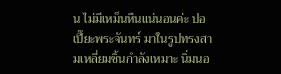น ไม่มีเหม็นหืนแน่นอนค่ะ ปอเปี๊ยะพระจันทร์ มาในรูปทรงสามเหลี่ยมชิ้นกำลังเหมาะ นิ่มนอ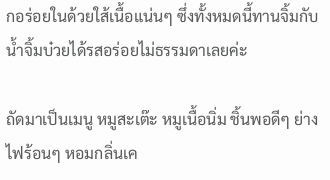กอร่อยในด้วยใส้เนื้อแน่นๆ ซึ่งทั้งหมดนี้ทานจิ้มกับน้ำจิ้มบ๋วยได้รสอร่อยไม่ธรรมดาเลยค่ะ

ถัดมาเป็นเมนู หมูสะเต๊ะ หมูเนื้อนิ่ม ชิ้นพอดีๆ ย่างไฟร้อนๆ หอมกลิ่นเค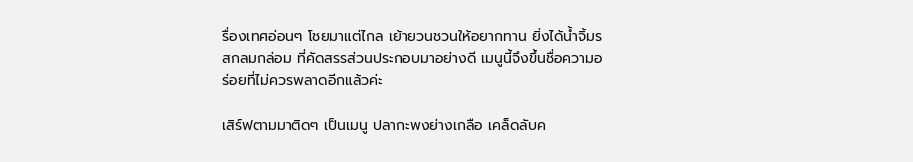รื่องเทศอ่อนๆ โชยมาแต่ไกล เย้ายวนชวนให้อยากทาน ยิ่งได้น้ำจิ้มรสกลมกล่อม ที่คัดสรรส่วนประกอบมาอย่างดี เมนูนี้จึงขึ้นชื่อความอร่อยที่ไม่ควรพลาดอีกแล้วค่ะ

เสิร์ฟตามมาติดๆ เป็นเมนู ปลากะพงย่างเกลือ เคล็ดลับค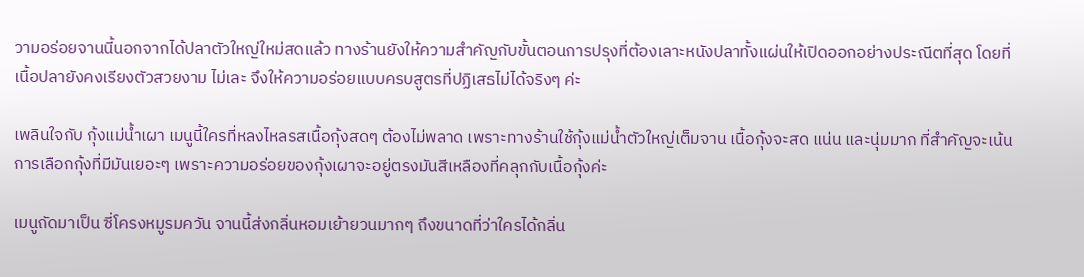วามอร่อยจานนี้นอกจากได้ปลาตัวใหญ่ใหม่สดแล้ว ทางร้านยังให้ความสำคัญกับขั้นตอนการปรุงที่ต้องเลาะหนังปลาทั้งแผ่นให้เปิดออกอย่างประณีตที่สุด โดยที่เนื้อปลายังคงเรียงตัวสวยงาม ไม่เละ จึงให้ความอร่อยแบบครบสูตรที่ปฏิเสธไม่ได้จริงๆ ค่ะ

เพลินใจกับ กุ้งแม่น้ำเผา เมนูนี้ใครที่หลงไหลรสเนื้อกุ้งสดๆ ต้องไม่พลาด เพราะทางร้านใช้กุ้งแม่น้ำตัวใหญ่เต็มจาน เนื้อกุ้งจะสด แน่น และนุ่มมาก ที่สำคัญจะเน้นการเลือกกุ้งที่มีมันเยอะๆ เพราะความอร่อยของกุ้งเผาจะอยู่ตรงมันสีเหลืองที่คลุกกับเนื้อกุ้งค่ะ

เมนูถัดมาเป็น ซี่โครงหมูรมควัน จานนี้ส่งกลิ่นหอมเย้ายวนมากๆ ถึงขนาดที่ว่าใครได้กลิ่น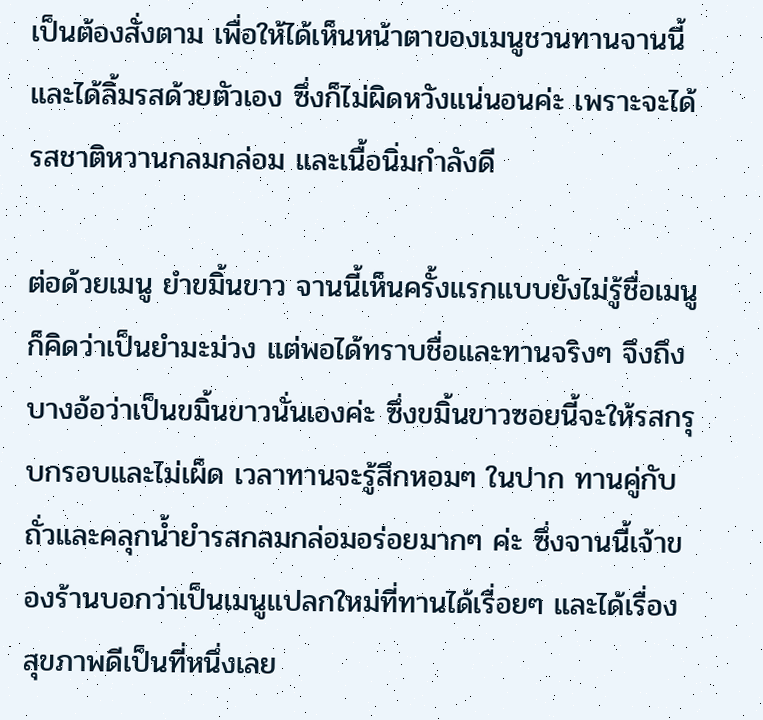เป็นต้องสั่งตาม เพื่อให้ได้เห็นหน้าตาของเมนูชวนทานจานนี้ และได้ลิ้มรสด้วยตัวเอง ซึ่งก็ไม่ผิดหวังแน่นอนค่ะ เพราะจะได้รสชาติหวานกลมกล่อม และเนื้อนิ่มกำลังดี

ต่อด้วยเมนู ยำขมิ้นขาว จานนี้เห็นครั้งแรกแบบยังไม่รู้ชื่อเมนูก็คิดว่าเป็นยำมะม่วง แต่พอได้ทราบชื่อและทานจริงๆ จึงถึงบางอ้อว่าเป็นขมิ้นขาวนั่นเองค่ะ ซึ่งขมิ้นขาวซอยนี้จะให้รสกรุบกรอบและไม่เผ็ด เวลาทานจะรู้สึกหอมๆ ในปาก ทานคู่กับถั่วและคลุกน้ำยำรสกลมกล่อมอร่อยมากๆ ค่ะ ซึ่งจานนี้เจ้าของร้านบอกว่าเป็นเมนูแปลกใหม่ที่ทานได้เรื่อยๆ และได้เรื่องสุขภาพดีเป็นที่หนึ่งเลย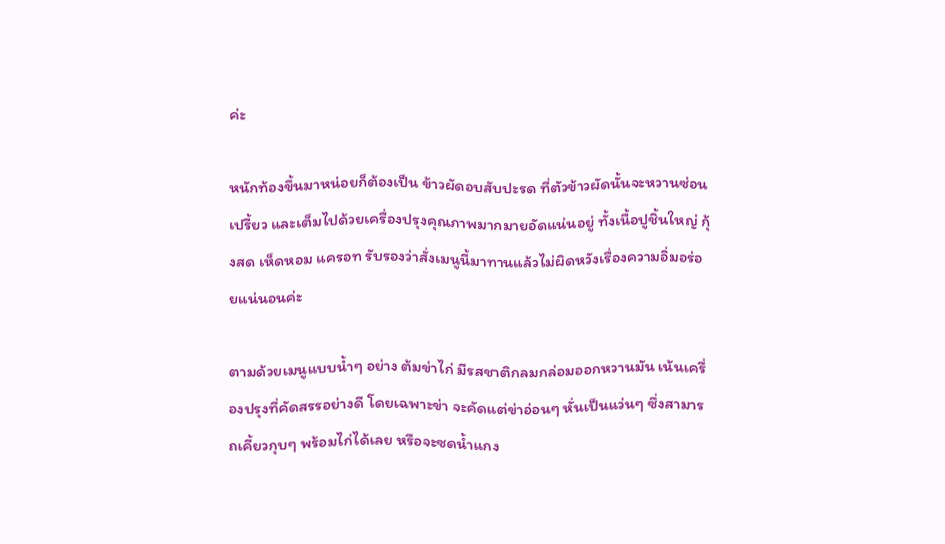ค่ะ

หนักท้องขึ้นมาหน่อยก็ต้องเป็น ข้าวผัดอบสับปะรด ที่ตัวข้าวผัดนั้นจะหวานซ่อนเปรี้ยว และเต็มไปด้วยเครื่องปรุงคุณภาพมากมายอัดแน่นอยู่ ทั้งเนื้อปูชิ้นใหญ่ กุ้งสด เห็ดหอม แครอท รับรองว่าสั่งเมนูนี้มาทานแล้วไม่ผิดหวังเรื่องความอิ่มอร่อยแน่นอนค่ะ

ตามด้วยเมนูแบบน้ำๆ อย่าง ต้มข่าไก่ มีรสชาติกลมกล่อมออกหวานมัน เน้นเครื่องปรุงที่คัดสรรอย่างดี โดยเฉพาะข่า จะคัดแต่ข่าอ่อนๆ หั่นเป็นแว่นๆ ซึ่งสามารถเคี้ยวกุบๆ พร้อมไก่ได้เลย หรือจะซดน้ำแกง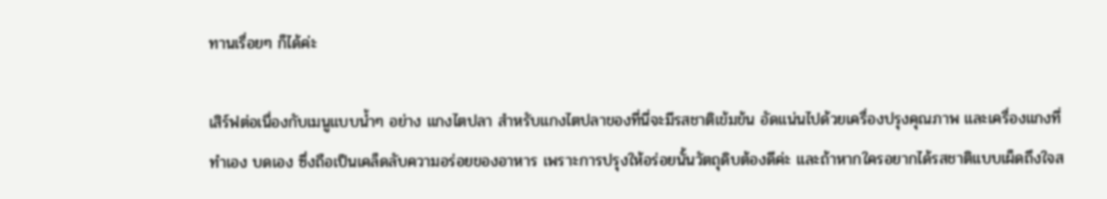ทานเรื่อยๆ ก็ได้ค่ะ

เสิร์ฟต่อเนื่องกับเมนูแบบน้ำๆ อย่าง แกงไตปลา สำหรับแกงไตปลาของที่นี่จะมีรสชาติเข้มข้น อัดแน่นไปด้วยเครื่องปรุงคุณภาพ และเครื่องแกงที่ทำเอง บดเอง ซึ่งถือเป็นเคล็ดลับความอร่อยของอาหาร เพราะการปรุงให้อร่อยนั้นวัตถุดิบต้องดีค่ะ และถ้าหากใครอยากได้รสชาติแบบเผ็ดถึงใจส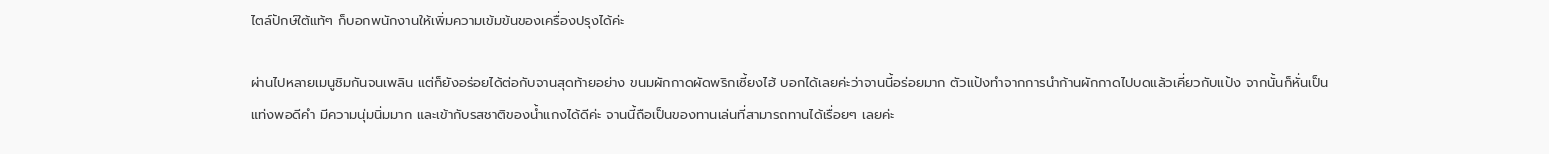ไตล์ปักษ์ใต้แท้ๆ ก็บอกพนักงานให้เพิ่มความเข้มข้นของเครื่องปรุงได้ค่ะ

ผ่านไปหลายเมนูชิมกันจนเพลิน แต่ก็ยังอร่อยได้ต่อกับจานสุดท้ายอย่าง ขนมผักกาดผัดพริกเซี้ยงไฮ้ บอกได้เลยค่ะว่าจานนี้อร่อยมาก ตัวแป้งทำจากการนำก้านผักกาดไปบดแล้วเคี่ยวกับแป้ง จากนั้นก็หั่นเป็นแท่งพอดีคำ มีความนุ่มนิ่มมาก และเข้ากับรสชาติของน้ำแกงได้ดีค่ะ จานนี้ถือเป็นของทานเล่นที่สามารถทานได้เรื่อยๆ เลยค่ะ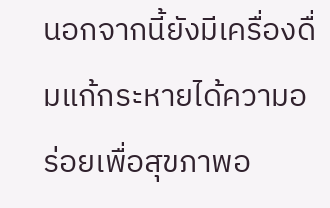นอกจากนี้ยังมีเครื่องดื่มแก้กระหายได้ความอร่อยเพื่อสุขภาพอ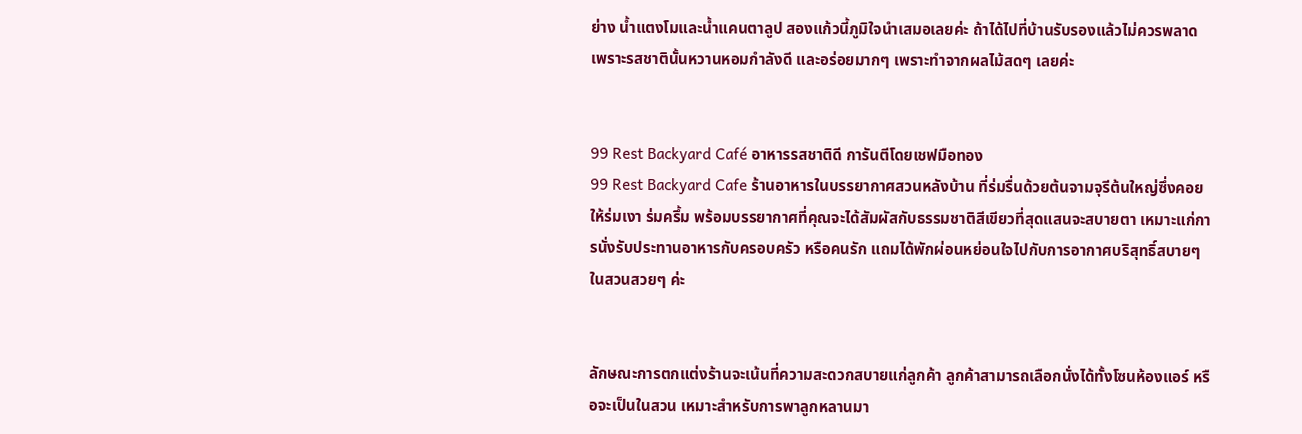ย่าง น้ำแตงโมและน้ำแคนตาลูป สองแก้วนี้ภูมิใจนำเสมอเลยค่ะ ถ้าได้ไปที่บ้านรับรองแล้วไม่ควรพลาด เพราะรสชาตินั้นหวานหอมกำลังดี และอร่อยมากๆ เพราะทำจากผลไม้สดๆ เลยค่ะ


99 Rest Backyard Café อาหารรสชาติดี การันตีโดยเชฟมือทอง
99 Rest Backyard Cafe ร้านอาหารในบรรยากาศสวนหลังบ้าน ที่ร่มรื่นด้วยต้นจามจุรีต้นใหญ่ซึ่งคอยให้ร่มเงา ร่มครึ้ม พร้อมบรรยากาศที่คุณจะได้สัมผัสกับธรรมชาติสีเขียวที่สุดแสนจะสบายตา เหมาะแก่การนั่งรับประทานอาหารกับครอบครัว หรือคนรัก แถมได้พักผ่อนหย่อนใจไปกับการอากาศบริสุทธิ์สบายๆ ในสวนสวยๆ ค่ะ


ลักษณะการตกแต่งร้านจะเน้นที่ความสะดวกสบายแก่ลูกค้า ลูกค้าสามารถเลือกนั่งได้ทั้งโซนห้องแอร์ หรือจะเป็นในสวน เหมาะสำหรับการพาลูกหลานมา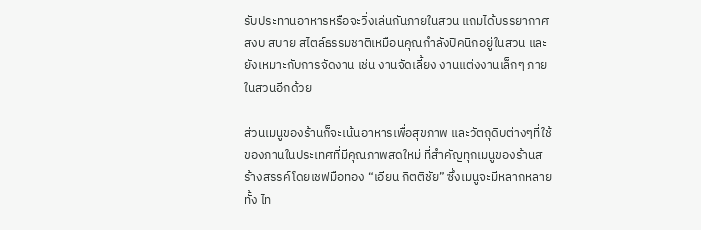รับประทานอาหารหรือจะวิ่งเล่นกันภายในสวน แถมได้บรรยากาศสงบ สบาย สไตล์ธรรมชาติเหมือนคุณกำลังปิคนิกอยู่ในสวน และยังเหมาะกับการจัดงาน เช่น งานจัดเลี้ยง งานแต่งงานเล็กๆ ภายในสวนอีกด้วย

ส่วนเมนูของร้านก็จะเน้นอาหารเพื่อสุขภาพ และวัตถุดิบต่างๆที่ใช้ของภานในประเทศที่มีคุณภาพสดใหม่ ที่สำคัญทุกเมนูของร้านสร้างสรรค์โดยเชฟมือทอง “เอียน กิตติชัย” ซึ่งเมนูจะมีหลากหลายทั้ง ไท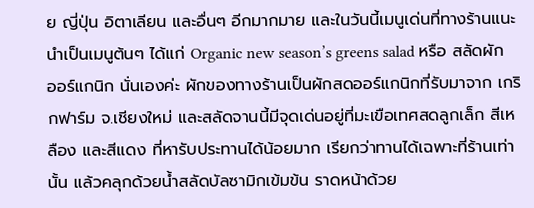ย ญี่ปุ่น อิตาเลียน และอื่นๆ อีกมากมาย และในวันนี้เมนูเด่นที่ทางร้านแนะนำเป็นเมนูต้นๆ ได้แก่ Organic new season’s greens salad หรือ สลัดผักออร์แกนิก นั่นเองค่ะ ผักของทางร้านเป็นผักสดออร์แกนิกที่รับมาจาก เกริกฟาร์ม จ.เชียงใหม่ และสลัดจานนี้มีจุดเด่นอยู่ที่มะเขือเทศสดลูกเล็ก สีเหลือง และสีแดง ที่หารับประทานได้น้อยมาก เรียกว่าทานได้เฉพาะที่ร้านเท่านั้น แล้วคลุกด้วยน้ำสลัดบัลซามิกเข้มข้น ราดหน้าด้วย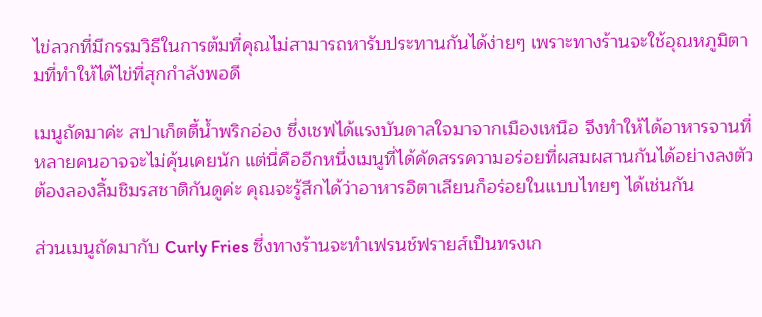ไข่ลวกที่มีกรรมวิธีในการต้มที่คุณไม่สามารถหารับประทานกันได้ง่ายๆ เพราะทางร้านจะใช้อุณหภูมิตามที่ทำให้ได้ไข่ที่สุกกำลังพอดี

เมนูถัดมาค่ะ สปาเก็ตตี้น้ำพริกอ่อง ซึ่งเชฟได้แรงบันดาลใจมาจากเมืองเหนือ จึงทำให้ได้อาหารจานที่หลายคนอาจจะไม่คุ้นเคยนัก แต่นี่คืออีกหนึ่งเมนูที่ได้คัดสรรความอร่อยที่ผสมผสานกันได้อย่างลงตัว ต้องลองลิ้มชิมรสชาติกันดูค่ะ คุณจะรู้สึกได้ว่าอาหารอิตาเลียนก็อร่อยในแบบไทยๆ ได้เช่นกัน

ส่วนเมนูถัดมากับ Curly Fries ซึ่งทางร้านจะทำเฟรนช์ฟรายส์เป็นทรงเก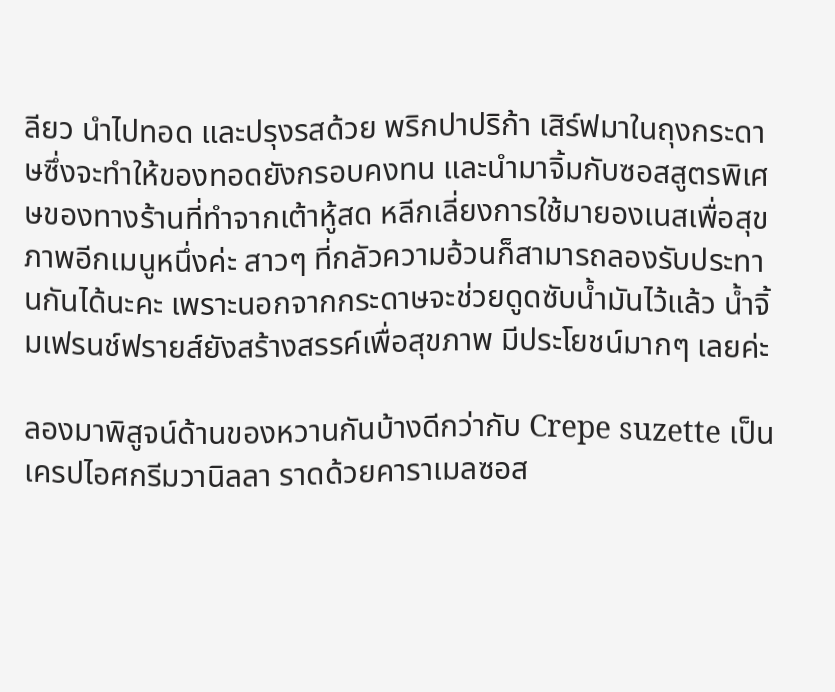ลียว นำไปทอด และปรุงรสด้วย พริกปาปริก้า เสิร์ฟมาในถุงกระดาษซึ่งจะทำให้ของทอดยังกรอบคงทน และนำมาจิ้มกับซอสสูตรพิเศษของทางร้านที่ทำจากเต้าหู้สด หลีกเลี่ยงการใช้มายองเนสเพื่อสุขภาพอีกเมนูหนึ่งค่ะ สาวๆ ที่กลัวความอ้วนก็สามารถลองรับประทานกันได้นะคะ เพราะนอกจากกระดาษจะช่วยดูดซับน้ำมันไว้แล้ว น้ำจิ้มเฟรนช์ฟรายส์ยังสร้างสรรค์เพื่อสุขภาพ มีประโยชน์มากๆ เลยค่ะ

ลองมาพิสูจน์ด้านของหวานกันบ้างดีกว่ากับ Crepe suzette เป็นเครปไอศกรีมวานิลลา ราดด้วยคาราเมลซอส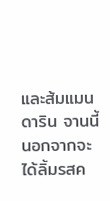และส้มแมนดาริน จานนี้นอกจากจะได้ลิ้มรสค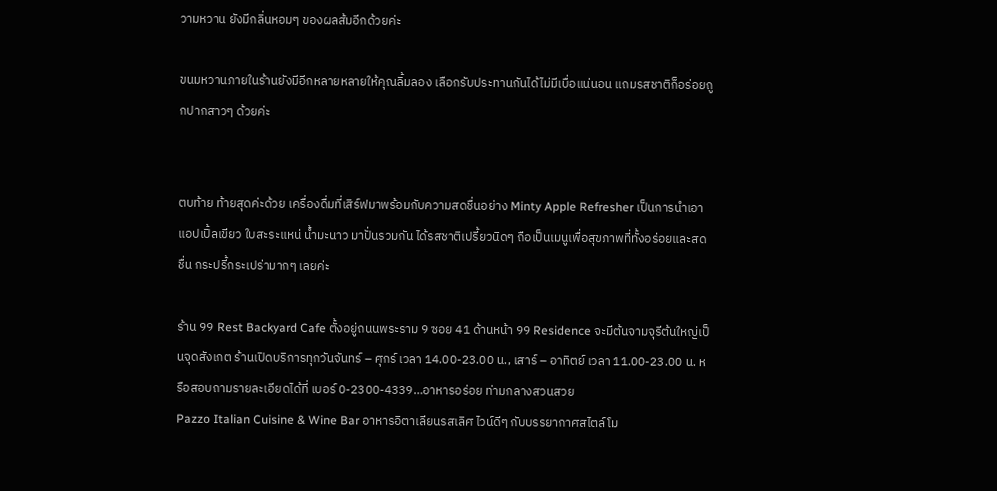วามหวาน ยังมีกลิ่นหอมๆ ของผลส้มอีกด้วยค่ะ

ขนมหวานภายในร้านยังมีอีกหลายหลายให้คุณลิ้มลอง เลือกรับประทานกันได้ไม่มีเบื่อแน่นอน แถมรสชาติก็อร่อยถูกปากสาวๆ ด้วยค่ะ


ตบท้าย ท้ายสุดค่ะด้วย เครื่องดื่มที่เสิร์ฟมาพร้อมกับความสดชื่นอย่าง Minty Apple Refresher เป็นการนำเอาแอปเปิ้ลเขียว ใบสะระแหน่ น้ำมะนาว มาปั่นรวมกัน ได้รสชาติเปรี้ยวนิดๆ ถือเป็นเมนูเพื่อสุขภาพที่ทั้งอร่อยและสดชื่น กระปรี้กระเปร่ามากๆ เลยค่ะ

ร้าน 99 Rest Backyard Cafe ตั้งอยู่ถนนพระราม 9 ซอย 41 ด้านหน้า 99 Residence จะมีต้นจามจุรีต้นใหญ่เป็นจุดสังเกต ร้านเปิดบริการทุกวันจันทร์ – ศุกร์ เวลา 14.00-23.00 น., เสาร์ – อาทิตย์ เวลา 11.00-23.00 น. หรือสอบถามรายละเอียดได้ที่ เบอร์ 0-2300-4339…อาหารอร่อย ท่ามกลางสวนสวย
Pazzo Italian Cuisine & Wine Bar อาหารอิตาเลียนรสเลิศ ไวน์ดีๆ กับบรรยากาศสไตล์โม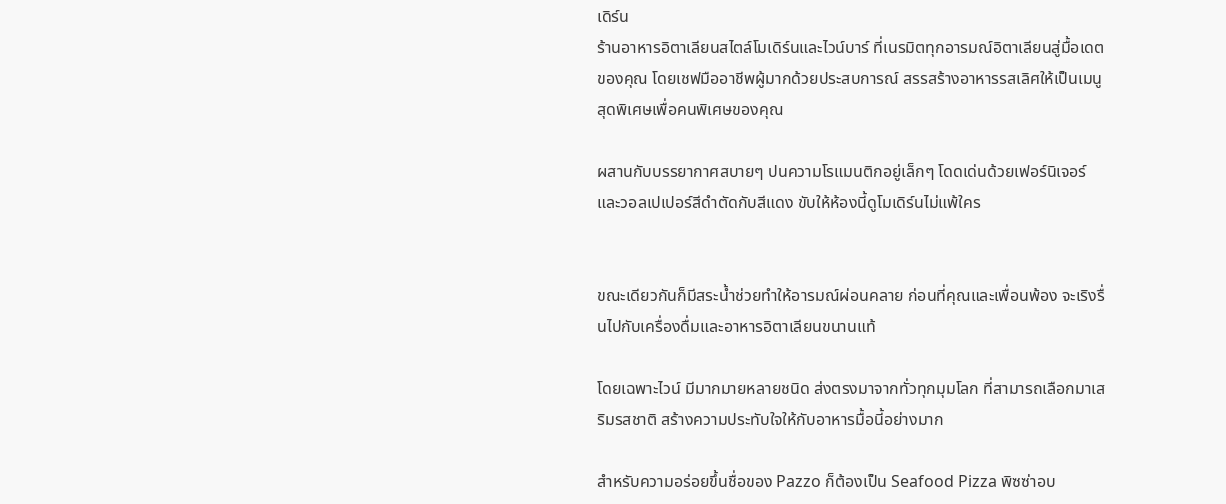เดิร์น
ร้านอาหารอิตาเลียนสไตล์โมเดิร์นและไวน์บาร์ ที่เนรมิตทุกอารมณ์อิตาเลียนสู่มื้อเดตของคุณ โดยเชฟมืออาชีพผู้มากด้วยประสบการณ์ สรรสร้างอาหารรสเลิศให้เป็นเมนูสุดพิเศษเพื่อคนพิเศษของคุณ

ผสานกับบรรยากาศสบายๆ ปนความโรแมนติกอยู่เล็กๆ โดดเด่นด้วยเฟอร์นิเจอร์และวอลเปเปอร์สีดำตัดกับสีแดง ขับให้ห้องนี้ดูโมเดิร์นไม่แพ้ใคร


ขณะเดียวกันก็มีสระน้ำช่วยทำให้อารมณ์ผ่อนคลาย ก่อนที่คุณและเพื่อนพ้อง จะเริงรื่นไปกับเครื่องดื่มและอาหารอิตาเลียนขนานแท้

โดยเฉพาะไวน์ มีมากมายหลายชนิด ส่งตรงมาจากทั่วทุกมุมโลก ที่สามารถเลือกมาเสริมรสชาติ สร้างความประทับใจให้กับอาหารมื้อนี้อย่างมาก

สำหรับความอร่อยขึ้นชื่อของ Pazzo ก็ต้องเป็น Seafood Pizza พิซซ่าอบ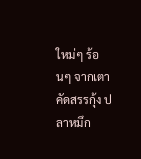ใหม่ๆ ร้อนๆ จากเตา คัดสรรกุ้ง ปลาหมึก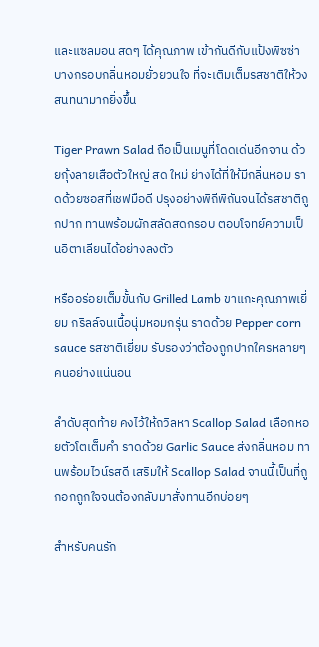และแซลมอน สดๆ ได้คุณภาพ เข้ากันดีกับแป้งพิซซ่าบางกรอบกลิ่นหอมยั่วยวนใจ ที่จะเติมเต็มรสชาติให้วงสนทนามากยิ่งขึ้น

Tiger Prawn Salad ถือเป็นเมนูที่โดดเด่นอีกจาน ด้วยกุ้งลายเสือตัวใหญ่ สด ใหม่ ย่างได้ที่ให้มีกลิ่นหอม ราดด้วยซอสที่เชฟมือดี ปรุงอย่างพิถีพิถันจนได้รสชาติถูกปาก ทานพร้อมผักสลัดสดกรอบ ตอบโจทย์ความเป็นอิตาเลียนได้อย่างลงตัว

หรืออร่อยเต็มขั้นกับ Grilled Lamb ขาแกะคุณภาพเยี่ยม กริลล์จนเนื้อนุ่มหอมกรุ่น ราดด้วย Pepper corn sauce รสชาติเยี่ยม รับรองว่าต้องถูกปากใครหลายๆ คนอย่างแน่นอน

ลำดับสุดท้าย คงไว้ให้ถวิลหา Scallop Salad เลือกหอยตัวโตเต็มคำ ราดด้วย Garlic Sauce ส่งกลิ่นหอม ทานพร้อมไวน์รสดี เสริมให้ Scallop Salad จานนี้เป็นที่ถูกอกถูกใจจนต้องกลับมาสั่งทานอีกบ่อยๆ

สำหรับคนรัก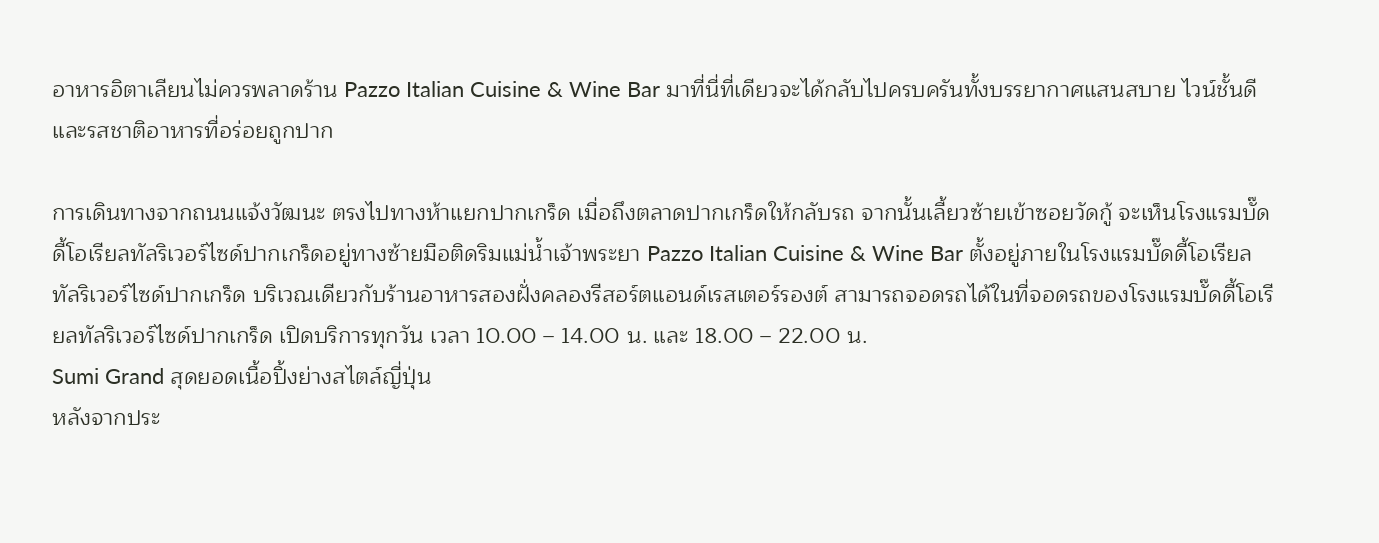อาหารอิตาเลียนไม่ควรพลาดร้าน Pazzo Italian Cuisine & Wine Bar มาที่นี่ที่เดียวจะได้กลับไปครบครันทั้งบรรยากาศแสนสบาย ไวน์ชั้นดี และรสชาติอาหารที่อร่อยถูกปาก

การเดินทางจากถนนแจ้งวัฒนะ ตรงไปทางห้าแยกปากเกร็ด เมื่อถึงตลาดปากเกร็ดให้กลับรถ จากนั้นเลี้ยวซ้ายเข้าซอยวัดกู้ จะเห็นโรงแรมบั๊ดดี้โอเรียลทัลริเวอร์ไซด์ปากเกร็ดอยู่ทางซ้ายมือติดริมแม่น้ำเจ้าพระยา Pazzo Italian Cuisine & Wine Bar ตั้งอยู่ภายในโรงแรมบั๊ดดี้โอเรียลทัลริเวอร์ไซด์ปากเกร็ด บริเวณเดียวกับร้านอาหารสองฝั่งคลองรีสอร์ตแอนด์เรสเตอร์รองต์ สามารถจอดรถได้ในที่จอดรถของโรงแรมบั๊ดดี้โอเรียลทัลริเวอร์ไซด์ปากเกร็ด เปิดบริการทุกวัน เวลา 10.00 – 14.00 น. และ 18.00 – 22.00 น.
Sumi Grand สุดยอดเนื้อปิ้งย่างสไตล์ญี่ปุ่น
หลังจากประ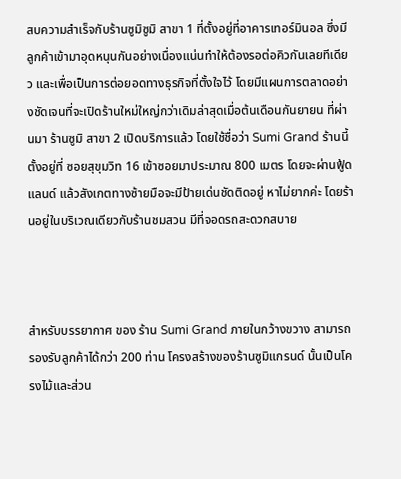สบความสำเร็จกับร้านซูมิซูมิ สาขา 1 ที่ตั้งอยู่ที่อาคารเทอร์มินอล ซึ่งมีลูกค้าเข้ามาอุดหนุนกันอย่างเนื่องแน่นทำให้ต้องรอต่อคิวกันเลยทีเดียว และเพื่อเป็นการต่อยอดทางธุรกิจที่ตั้งใจไว้ โดยมีแผนการตลาดอย่างชัดเจนที่จะเปิดร้านใหม่ใหญ่กว่าเดิมล่าสุดเมื่อต้นเดือนกันยายน ที่ผ่านมา ร้านซูมิ สาขา 2 เปิดบริการแล้ว โดยใช้ชื่อว่า Sumi Grand ร้านนี้ตั้งอยู่ที่ ซอยสุขุมวิท 16 เข้าซอยมาประมาณ 800 เมตร โดยจะผ่านฟู้ดแลนด์ แล้วสังเกตทางซ้ายมือจะมีป้ายเด่นชัดติดอยู่ หาไม่ยากค่ะ โดยร้านอยู่ในบริเวณเดียวกับร้านชมสวน มีที่จอดรถสะดวกสบาย



สำหรับบรรยากาศ ของ ร้าน Sumi Grand ภายในกว้างขวาง สามารถรองรับลูกค้าได้กว่า 200 ท่าน โครงสร้างของร้านซูมิแกรนด์ นั้นเป็นโครงไม้และส่วน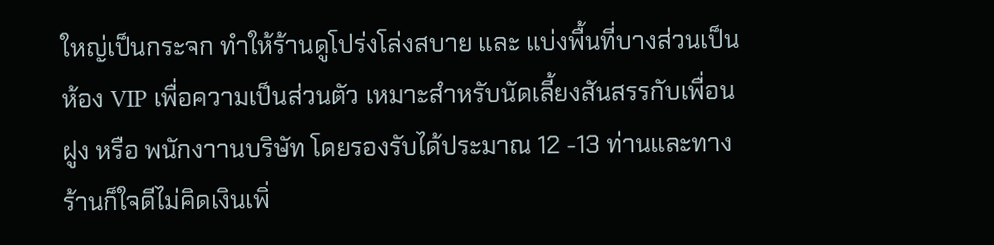ใหญ่เป็นกระจก ทำให้ร้านดูโปร่งโล่งสบาย และ แบ่งพื้นที่บางส่วนเป็นห้อง VIP เพื่อความเป็นส่วนตัว เหมาะสำหรับนัดเลี้ยงสันสรรกับเพื่อนฝูง หรือ พนักงาานบริษัท โดยรองรับได้ประมาณ 12 -13 ท่านและทางร้านก็ใจดีไม่คิดเงินเพิ่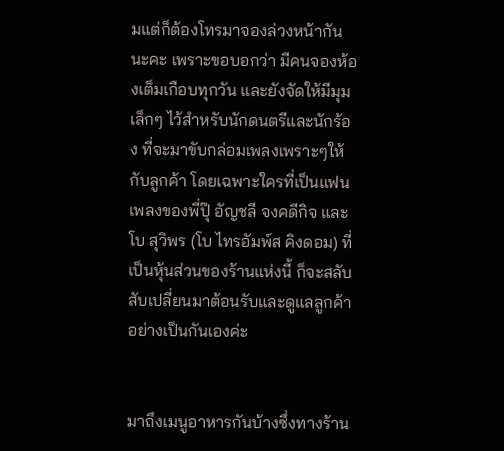มแต่ก็ต้องโทรมาจองล่วงหน้ากันนะคะ เพราะขอบอกว่า มีคนจองห้องเต็มเกือบทุกวัน และยังจัดให้มีมุมเล็กๆ ไว้สำหรับนักดนตรีและนักร้อง ที่จะมาขับกล่อมเพลงเพราะๆให้กับลูกค้า โดยเฉพาะใครที่เป็นแฟนเพลงของพี่ปุ๊ อัญชลี จงคดีกิจ และ โบ สุวิพร (โบ ไทรอัมพ์ส คิงดอม) ที่เป็นหุ้นส่วนของร้านแห่งนี้ ก็จะสลับสับเปลี่ยนมาต้อนรับและดูแลลูกค้าอย่างเป็นกันเองค่ะ


มาถึงเมนูอาหารกันบ้างซึ่งทางร้าน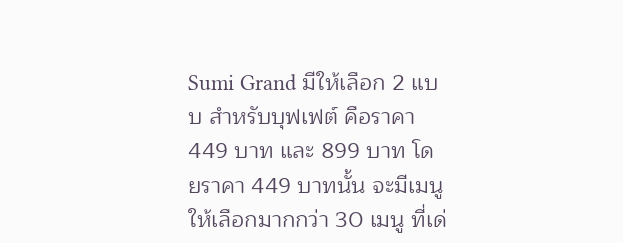Sumi Grand มีให้เลือก 2 แบบ สำหรับบุฟเฟต์ คือราคา 449 บาท และ 899 บาท โดยราคา 449 บาทนั้น จะมีเมนูให้เลือกมากกว่า 30 เมนู ที่เด่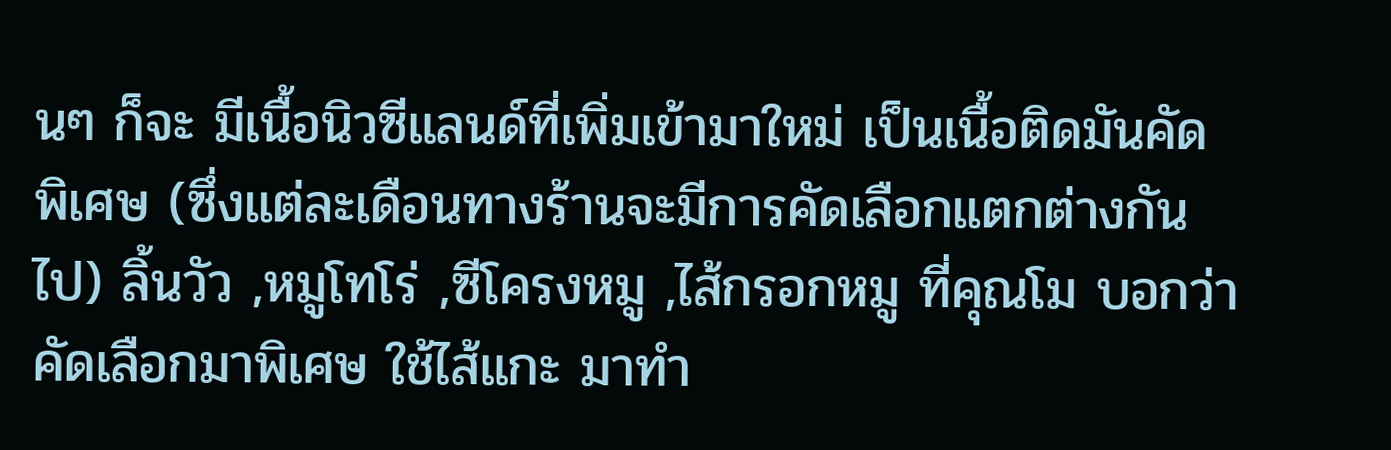นๆ ก็จะ มีเนื้อนิวซีแลนด์ที่เพิ่มเข้ามาใหม่ เป็นเนื้อติดมันคัดพิเศษ (ซึ่งแต่ละเดือนทางร้านจะมีการคัดเลือกแตกต่างกันไป) ลิ้นวัว ,หมูโทโร่ ,ซีโครงหมู ,ไส้กรอกหมู ที่คุณโม บอกว่า คัดเลือกมาพิเศษ ใช้ไส้แกะ มาทำ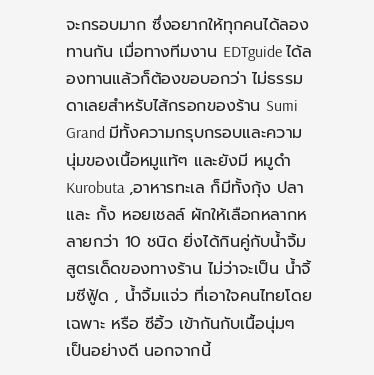จะกรอบมาก ซึ่งอยากให้ทุกคนได้ลองทานกัน เมื่อทางทีมงาน EDTguide ได้ลองทานแล้วก็ต้องขอบอกว่า ไม่ธรรมดาเลยสำหรับไส้กรอกของร้าน Sumi Grand มีทั้งความกรุบกรอบและความนุ่มของเนื้อหมูแท้ๆ และยังมี หมูดำ Kurobuta ,อาหารทะเล ก็มีทั้งกุ้ง ปลา และ กั้ง หอยเชลล์ ผักให้เลือกหลากหลายกว่า 10 ชนิด ยิ่งได้กินคู่กับน้ำจิ้มสูตรเด็ดของทางร้าน ไม่ว่าจะเป็น น้ำจิ้มซีฟู้ด , น้ำจิ้มแจ่ว ที่เอาใจคนไทยโดยเฉพาะ หรือ ซีอิ้ว เข้ากันกับเนื้อนุ่มๆ เป็นอย่างดี นอกจากนี้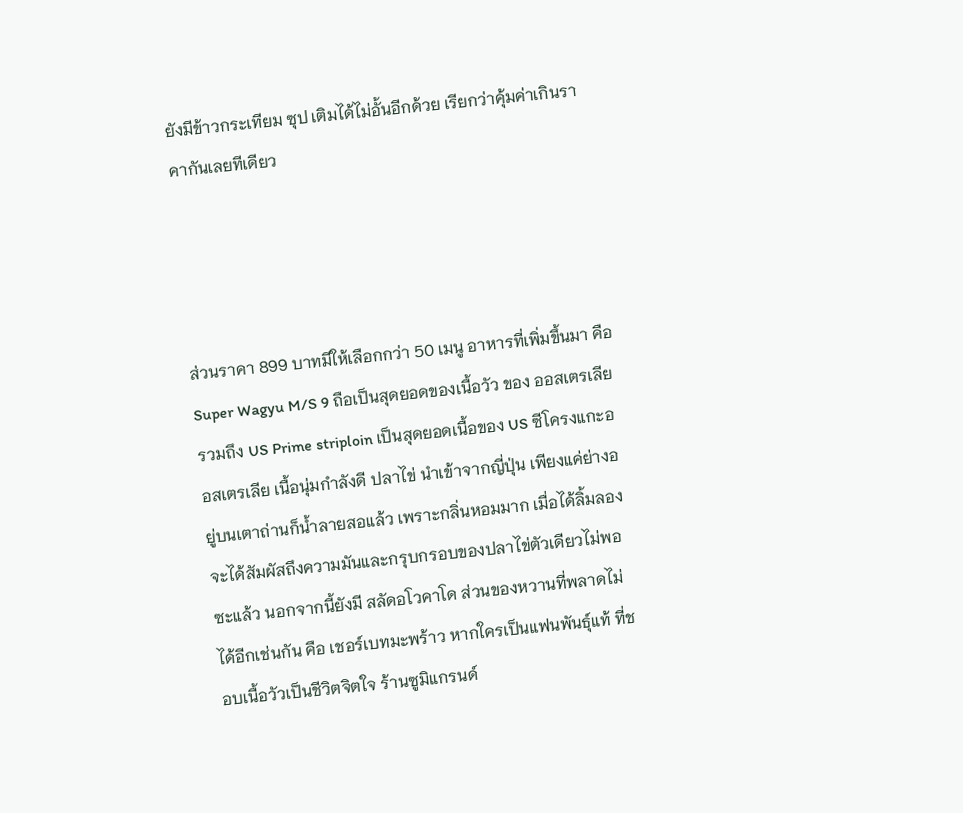ยังมีข้าวกระเทียม ซุป เติมได้ไม่อั้นอีกด้วย เรียกว่าคุ้มค่าเกินราคากันเลยทีเดียว




ส่วนราคา 899 บาทมีให้เลือกกว่า 50 เมนู อาหารที่เพิ่มขึ้นมา คือ Super Wagyu M/S 9 ถือเป็นสุดยอดของเนื้อวัว ของ ออสเตรเลีย รวมถึง US Prime striploin เป็นสุดยอดเนื้อของ US ซีโครงแกะออสเตรเลีย เนื้อนุ่มกำลังดี ปลาไข่ นำเข้าจากญี่ปุ่น เพียงแค่ย่างอยู่บนเตาถ่านก็น้ำลายสอแล้ว เพราะกลิ่นหอมมาก เมื่อได้ลิ้มลองจะได้สัมผัสถึงความมันและกรุบกรอบของปลาไข่ตัวเดียวไม่พอซะแล้ว นอกจากนี้ยังมี สลัดอโวคาโด ส่วนของหวานที่พลาดไม่ได้อีกเช่นกัน คือ เชอร์เบทมะพร้าว หากใครเป็นแฟนพันธุ์แท้ ที่ชอบเนื้อวัวเป็นชีวิตจิตใจ ร้านซูมิแกรนด์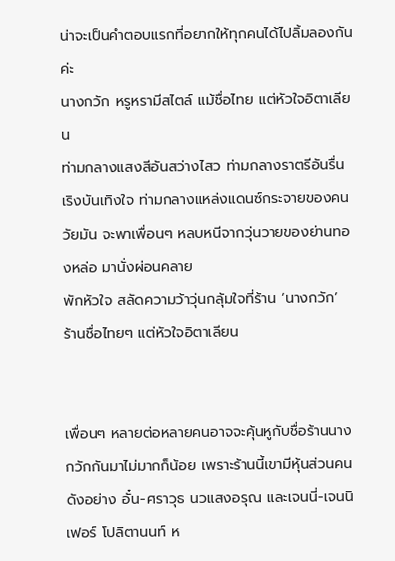น่าจะเป็นคำตอบแรกที่อยากให้ทุกคนได้ไปลิ้มลองกันค่ะ
นางกวัก หรูหรามีสไตล์ แม้ชื่อไทย แต่หัวใจอิตาเลียน
ท่ามกลางแสงสีอันสว่างไสว ท่ามกลางราตรีอันรื่นเริงบันเทิงใจ ท่ามกลางแหล่งแดนซ์กระจายของคนวัยมัน จะพาเพื่อนๆ หลบหนีจากวุ่นวายของย่านทองหล่อ มานั่งผ่อนคลาย
พักหัวใจ สลัดความว้าวุ่นกลุ้มใจที่ร้าน ‘นางกวัก’
ร้านชื่อไทยๆ แต่หัวใจอิตาเลียน


เพื่อนๆ หลายต่อหลายคนอาจจะคุ้นหูกับชื่อร้านนางกวักกันมาไม่มากก็น้อย เพราะร้านนี้เขามีหุ้นส่วนคนดังอย่าง อั๋น-ศราวุธ นวแสงอรุณ และเจนนี่-เจนนิเฟอร์ โปลิตานนท์ ห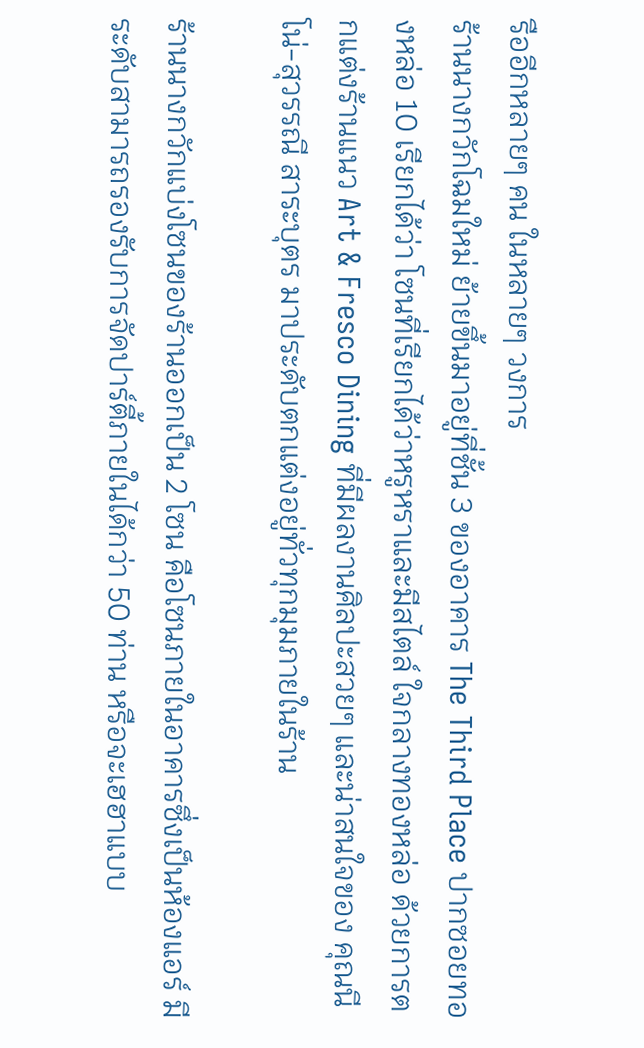รืออีกหลายๆ คน ในหลายๆ วงการ
ร้านนางกวักโฉมใหม่ ย้ายขึ้นมาอยู่ที่ชั้น 3 ของอาคาร The Third Place ปากซอยทองหล่อ 10 เรียกได้ว่า โซนที่เรียกได้ว่าหรูหราและมีสไตล์ ใจกลางทองหล่อ ด้วยการตกแต่งร้านแนว Art & Fresco Dining ที่มีผลงานศิลปะสวยๆ และน่าสนใจของ คุณนีโน่-สุวรรณี สาระบุตร มาประดับตกแต่งอยู่ทั่วทุกมุมภายในร้าน

ร้านนางกวักแบ่งโซนของร้านออกเป็น 2 โซน คือโซนภายในอาคารซึ่งเป็นห้องแอร์ มีระดับสามารถรองรับการจัดปาร์ตี้ภายในได้กว่า 50 ท่าน หรือจะเฮฮาแบบ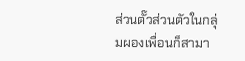ส่วนตั๊วส่วนตัวในกลุ่มผองเพื่อนก็สามา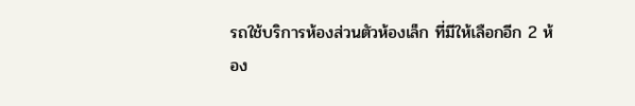รถใช้บริการห้องส่วนตัวห้องเล็ก ที่มีให้เลือกอีก 2 ห้อง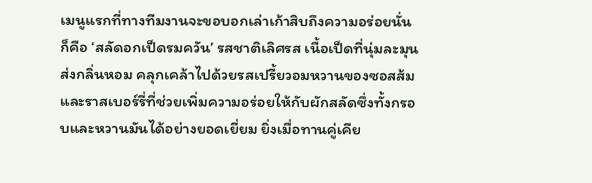เมนูแรกที่ทางทีมงานจะขอบอกเล่าเก้าสิบถึงความอร่อยนั่นก็คือ ‘สลัดอกเป็ดรมควัน’ รสชาติเลิศรส เนื้อเป็ดที่นุ่มละมุนส่งกลิ่นหอม คลุกเคล้าไปด้วยรสเปรี้ยวอมหวานของซอสส้มและราสเบอร์รี่ที่ช่วยเพิ่มความอร่อยให้กับผักสลัดซึ่งทั้งกรอบและหวานมันได้อย่างยอดเยี่ยม ยิ่งเมื่อทานคู่เคีย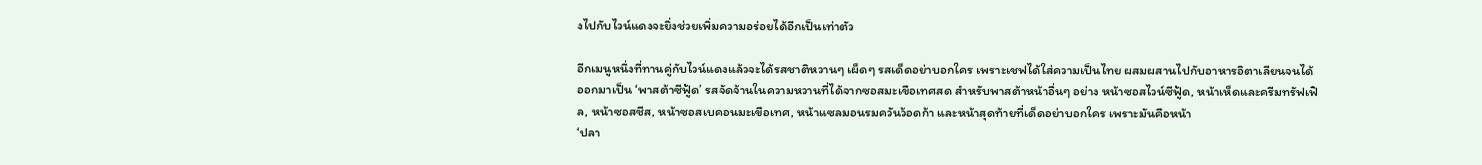งไปกับไวน์แดงจะยิ่งช่วยเพิ่มความอร่อยได้อีกเป็นเท่าตัว

อีกเมนูหนึ่งที่ทานคู่กับไวน์แดงแล้วจะได้รสชาติหวานๆ เผ็ดๆ รสเด็ดอย่าบอกใคร เพราะเชฟได้ใส่ความเป็นไทย ผสมผสานไปกับอาหารอิตาเลียนจนได้ออกมาเป็น ‘พาสต้าซีฟู้ด’ รสจัดจ้านในความหวานที่ได้จากซอสมะเขือเทศสด สำหรับพาสต้าหน้าอื่นๆ อย่าง หน้าซอสไวน์ซีฟู้ด, หน้าเห็ดและครีมทรัฟเฟิล, หน้าซอสชีส, หน้าซอสเบคอนมะเขือเทศ, หน้าแซลมอนรมควันว้อดก้า และหน้าสุดท้ายที่เด็ดอย่าบอกใคร เพราะมันคือหน้า
‘ปลา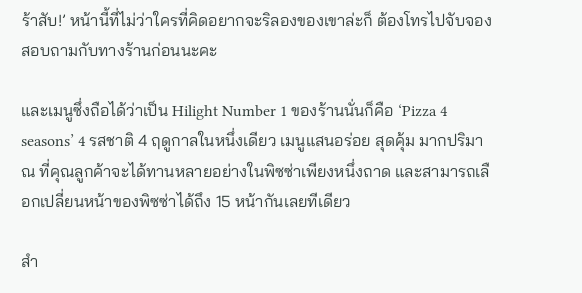ร้าสับ!’ หน้านี้ที่ไม่ว่าใครที่คิดอยากจะริลองของเขาล่ะก็ ต้องโทรไปจับจองสอบถามกับทางร้านก่อนนะคะ

และเมนูซึ่งถือได้ว่าเป็น Hilight Number 1 ของร้านนั่นก็คือ ‘Pizza 4 seasons’ 4 รสชาติ 4 ฤดูกาลในหนึ่งเดียว เมนูแสนอร่อย สุดคุ้ม มากปริมาณ ที่คุณลูกค้าจะได้ทานหลายอย่างในพิซซ่าเพียงหนึ่งถาด และสามารถเลือกเปลี่ยนหน้าของพิซซ่าได้ถึง 15 หน้ากันเลยทีเดียว

สำ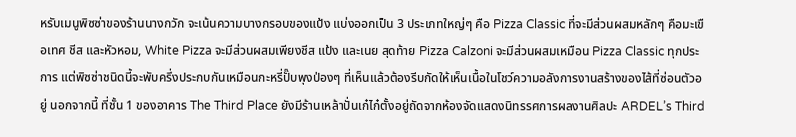หรับเมนูพิซซ่าของร้านนางกวัก จะเน้นความบางกรอบของแป้ง แบ่งออกเป็น 3 ประเภทใหญ่ๆ คือ Pizza Classic ที่จะมีส่วนผสมหลักๆ คือมะเขือเทศ ชีส และหัวหอม, White Pizza จะมีส่วนผสมเพียงชีส แป้ง และเนย สุดท้าย Pizza Calzoni จะมีส่วนผสมเหมือน Pizza Classic ทุกประการ แต่พิซซ่าชนิดนี้จะพับครึ่งประกบกันเหมือนกะหรี่ปั๊บพุงป่องๆ ที่เห็นแล้วต้องรีบกัดให้เห็นเนื้อในโชว์ความอลังการงานสร้างของไส้ที่ซ่อนตัวอยู่ นอกจากนี้ ที่ชั้น 1 ของอาคาร The Third Place ยังมีร้านเหล้าปั่นเก๋ไก๋ตั้งอยู่ถัดจากห้องจัดแสดงนิทรรศการผลงานศิลปะ ARDEL’s Third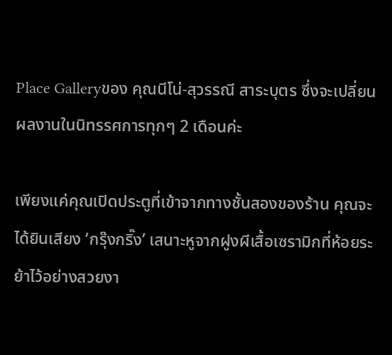Place Galleryของ คุณนีโน่-สุวรรณี สาระบุตร ซึ่งจะเปลี่ยนผลงานในนิทรรศการทุกๆ 2 เดือนค่ะ

เพียงแค่คุณเปิดประตูที่เข้าจากทางชั้นสองของร้าน คุณจะได้ยินเสียง ‘กรุ๊งกริ๊ง’ เสนาะหูจากฝูงผีเสื้อเซรามิกที่ห้อยระย้าไว้อย่างสวยงา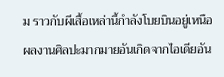ม ราวกับผีเสื้อเหล่านี้กำลังโบยบินอยู่เหนือผลงานศิลปะมากมายอันเกิดจากไอเดียอัน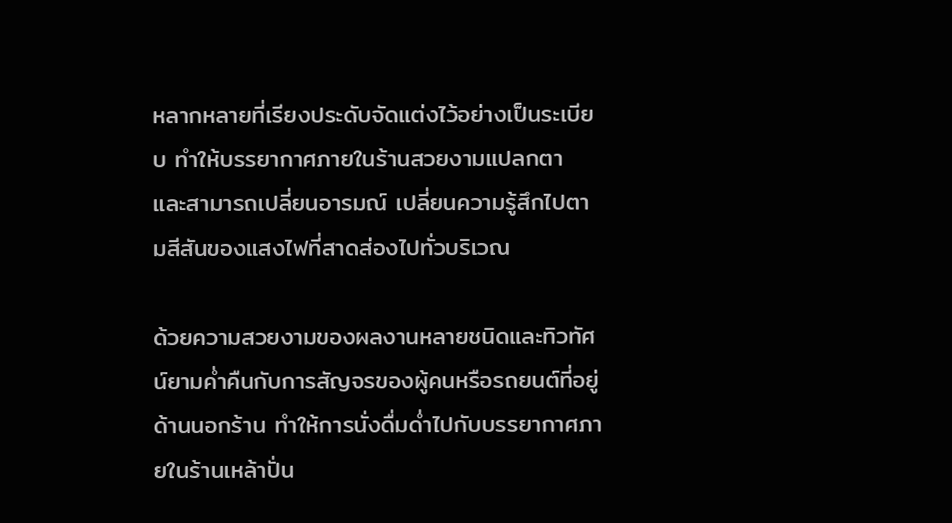หลากหลายที่เรียงประดับจัดแต่งไว้อย่างเป็นระเบียบ ทำให้บรรยากาศภายในร้านสวยงามแปลกตา และสามารถเปลี่ยนอารมณ์ เปลี่ยนความรู้สึกไปตามสีสันของแสงไฟที่สาดส่องไปทั่วบริเวณ

ด้วยความสวยงามของผลงานหลายชนิดและทิวทัศน์ยามค่ำคืนกับการสัญจรของผู้คนหรือรถยนต์ที่อยู่ด้านนอกร้าน ทำให้การนั่งดื่มด่ำไปกับบรรยากาศภายในร้านเหล้าปั่น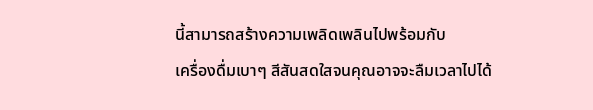นี้สามารถสร้างความเพลิดเพลินไปพร้อมกับ
เครื่องดื่มเบาๆ สีสันสดใสจนคุณอาจจะลืมเวลาไปได้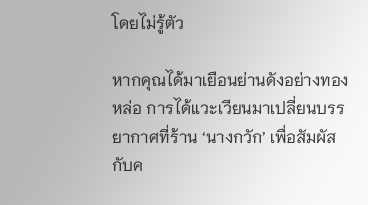โดยไม่รู้ตัว

หากคุณได้มาเยือนย่านดังอย่างทองหล่อ การได้แวะเวียนมาเปลี่ยนบรรยากาศที่ร้าน ‘นางกวัก’ เพื่อสัมผัสกับค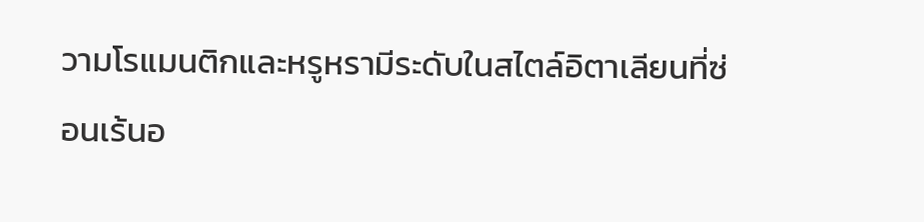วามโรแมนติกและหรูหรามีระดับในสไตล์อิตาเลียนที่ซ่อนเร้นอ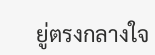ยู่ตรงกลางใจ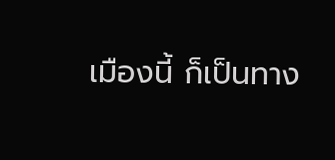เมืองนี้ ก็เป็นทาง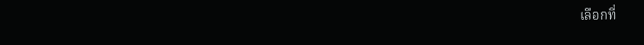เลือกที่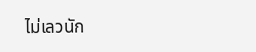ไม่เลวนัก